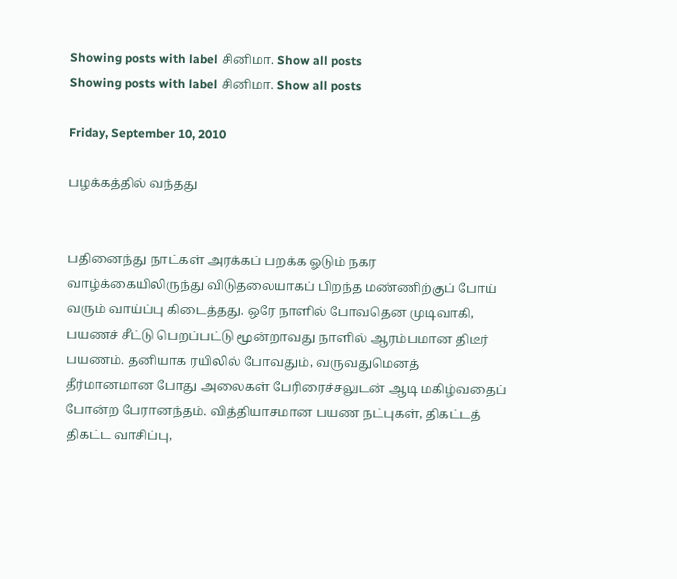Showing posts with label சினிமா. Show all posts
Showing posts with label சினிமா. Show all posts

Friday, September 10, 2010

பழக்கத்தில் வந்தது


பதினைந்து நாட்கள் அரக்கப் பறக்க ஓடும் நகர வாழ்க்கையிலிருந்து விடுதலையாகப் பிறந்த மண்ணிற்குப் போய் வரும் வாய்ப்பு கிடைத்தது. ஒரே நாளில் போவதென முடிவாகி, பயணச் சீட்டு பெறப்பட்டு மூன்றாவது நாளில் ஆரம்பமான திடீர் பயணம். தனியாக ரயிலில் போவதும், வருவதுமெனத் தீர்மானமான போது அலைகள் பேரிரைச்சலுடன் ஆடி மகிழ்வதைப் போன்ற பேரானந்தம். வித்தியாசமான பயண நட்புகள், திகட்டத் திகட்ட வாசிப்பு,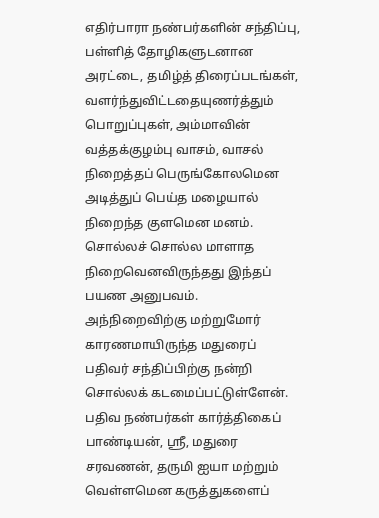எதிர்பாரா நண்பர்களின் சந்திப்பு, பள்ளித் தோழிகளுடனான அரட்டை, தமிழ்த் திரைப்படங்கள், வளர்ந்துவிட்டதையுணர்த்தும் பொறுப்புகள், அம்மாவின் வத்தக்குழம்பு வாசம், வாசல் நிறைத்தப் பெருங்கோலமென அடித்துப் பெய்த மழையால் நிறைந்த குளமென மனம். சொல்லச் சொல்ல மாளாத நிறைவெனவிருந்தது இந்தப் பயண அனுபவம். அந்நிறைவிற்கு மற்றுமோர் காரணமாயிருந்த மதுரைப் பதிவர் சந்திப்பிற்கு நன்றி சொல்லக் கடமைப்பட்டுள்ளேன். பதிவ நண்பர்கள் கார்த்திகைப் பாண்டியன், ஸ்ரீ, மதுரை சரவணன், தருமி ஐயா மற்றும் வெள்ளமென கருத்துகளைப்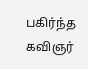பகிர்ந்த கவிஞர்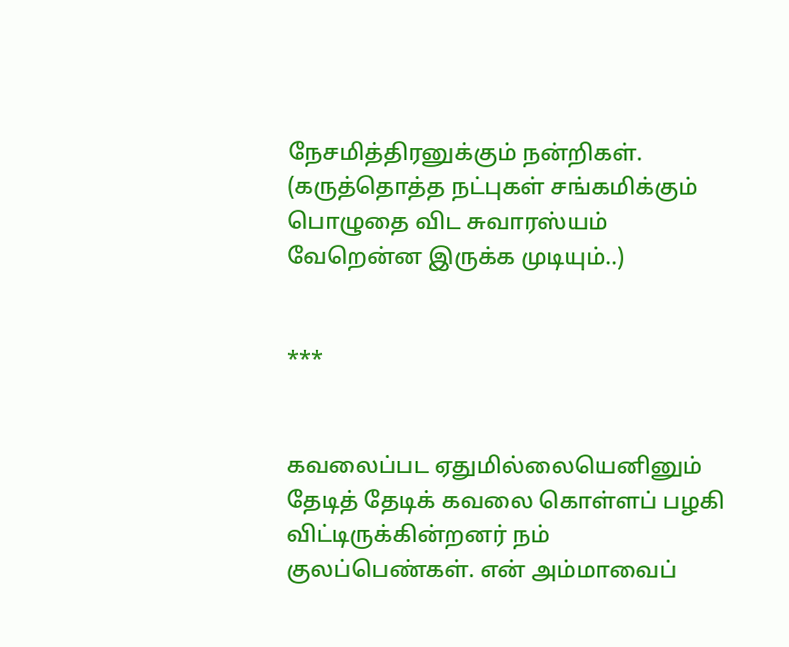நேசமித்திரனுக்கும் நன்றிகள். (கருத்தொத்த நட்புகள் சங்கமிக்கும் பொழுதை விட சுவாரஸ்யம் வேறென்ன இருக்க முடியும்..)


***


கவலைப்பட ஏதுமில்லையெனினும் தேடித் தேடிக் கவலை கொள்ளப் பழகி விட்டிருக்கின்றனர் நம் குலப்பெண்கள். என் அம்மாவைப்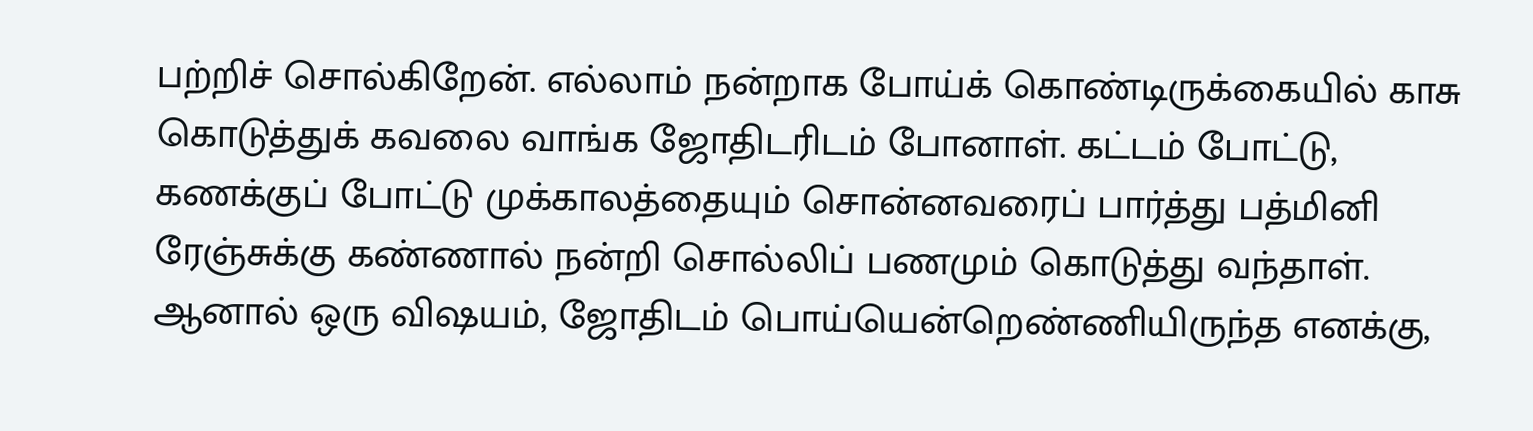பற்றிச் சொல்கிறேன். எல்லாம் நன்றாக போய்க் கொண்டிருக்கையில் காசு கொடுத்துக் கவலை வாங்க ஜோதிடரிடம் போனாள். கட்டம் போட்டு, கணக்குப் போட்டு முக்காலத்தையும் சொன்னவரைப் பார்த்து பத்மினி ரேஞ்சுக்கு கண்ணால் நன்றி சொல்லிப் பணமும் கொடுத்து வந்தாள். ஆனால் ஒரு விஷயம், ஜோதிடம் பொய்யென்றெண்ணியிருந்த எனக்கு,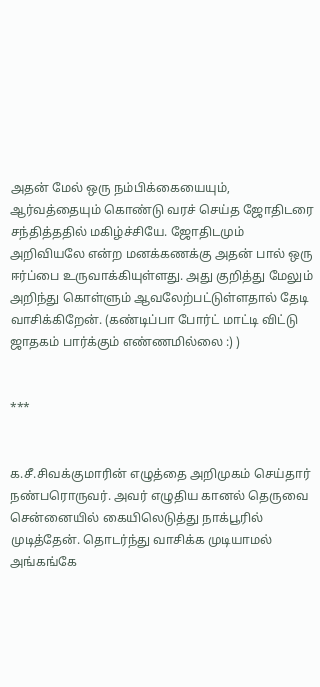அதன் மேல் ஒரு நம்பிக்கையையும், ஆர்வத்தையும் கொண்டு வரச் செய்த ஜோதிடரை சந்தித்ததில் மகிழ்ச்சியே. ஜோதிடமும் அறிவியலே என்ற மனக்கணக்கு அதன் பால் ஒரு ஈர்ப்பை உருவாக்கியுள்ளது. அது குறித்து மேலும் அறிந்து கொள்ளும் ஆவலேற்பட்டுள்ளதால் தேடி வாசிக்கிறேன். (கண்டிப்பா போர்ட் மாட்டி விட்டு ஜாதகம் பார்க்கும் எண்ணமில்லை :) )


***


க.சீ.சிவக்குமாரின் எழுத்தை அறிமுகம் செய்தார் நண்பரொருவர். அவர் எழுதிய கானல் தெருவை சென்னையில் கையிலெடுத்து நாக்பூரில் முடித்தேன். தொடர்ந்து வாசிக்க முடியாமல் அங்கங்கே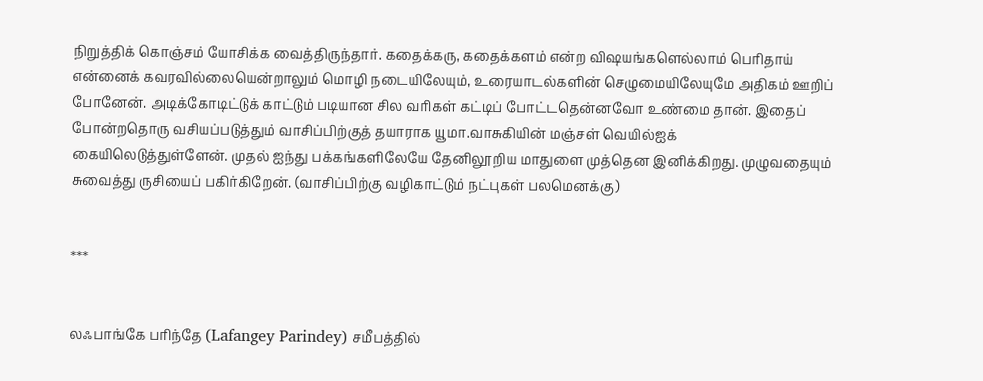நிறுத்திக் கொஞ்சம் யோசிக்க வைத்திருந்தார். கதைக்கரு, கதைக்களம் என்ற விஷயங்களெல்லாம் பெரிதாய் என்னைக் கவரவில்லையென்றாலும் மொழி நடையிலேயும், உரையாடல்களின் செழுமையிலேயுமே அதிகம் ஊறிப் போனேன். அடிக்கோடிட்டுக் காட்டும் படியான சில வரிகள் கட்டிப் போட்டதென்னவோ உண்மை தான். இதைப் போன்றதொரு வசியப்படுத்தும் வாசிப்பிற்குத் தயாராக யூமா.வாசுகியின் மஞ்சள் வெயில்ஐக் கையிலெடுத்துள்ளேன். முதல் ஐந்து பக்கங்களிலேயே தேனிலூறிய மாதுளை முத்தென இனிக்கிறது. முழுவதையும் சுவைத்து ருசியைப் பகிர்கிறேன். (வாசிப்பிற்கு வழிகாட்டும் நட்புகள் பலமெனக்கு)


***


லஃபாங்கே பரிந்தே (Lafangey Parindey) சமீபத்தில்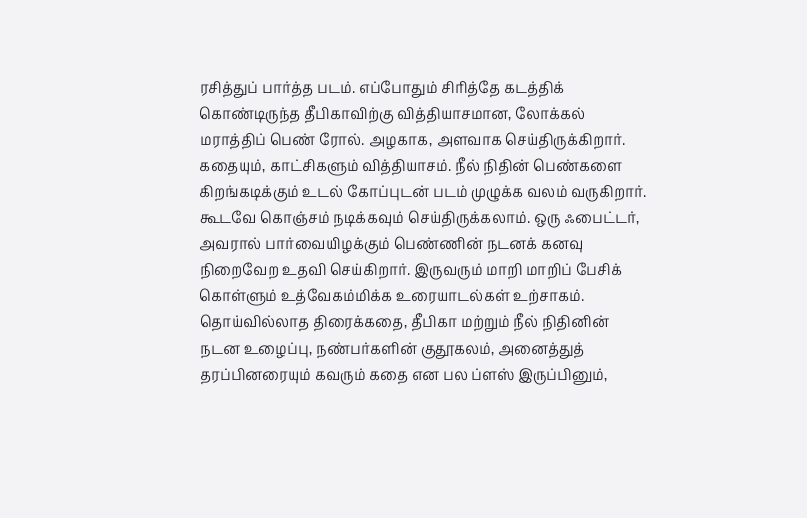ரசித்துப் பார்த்த படம். எப்போதும் சிரித்தே கடத்திக் கொண்டிருந்த தீபிகாவிற்கு வித்தியாசமான, லோக்கல் மராத்திப் பெண் ரோல். அழகாக, அளவாக செய்திருக்கிறார். கதையும், காட்சிகளும் வித்தியாசம். நீல் நிதின் பெண்களை கிறங்கடிக்கும் உடல் கோப்புடன் படம் முழுக்க வலம் வருகிறார். கூடவே கொஞ்சம் நடிக்கவும் செய்திருக்கலாம். ஒரு ஃபைட்டர், அவரால் பார்வையிழக்கும் பெண்ணின் நடனக் கனவு நிறைவேற உதவி செய்கிறார். இருவரும் மாறி மாறிப் பேசிக் கொள்ளும் உத்வேகம்மிக்க உரையாடல்கள் உற்சாகம். தொய்வில்லாத திரைக்கதை, தீபிகா மற்றும் நீல் நிதினின் நடன உழைப்பு, நண்பர்களின் குதூகலம், அனைத்துத் தரப்பினரையும் கவரும் கதை என பல ப்ளஸ் இருப்பினும்,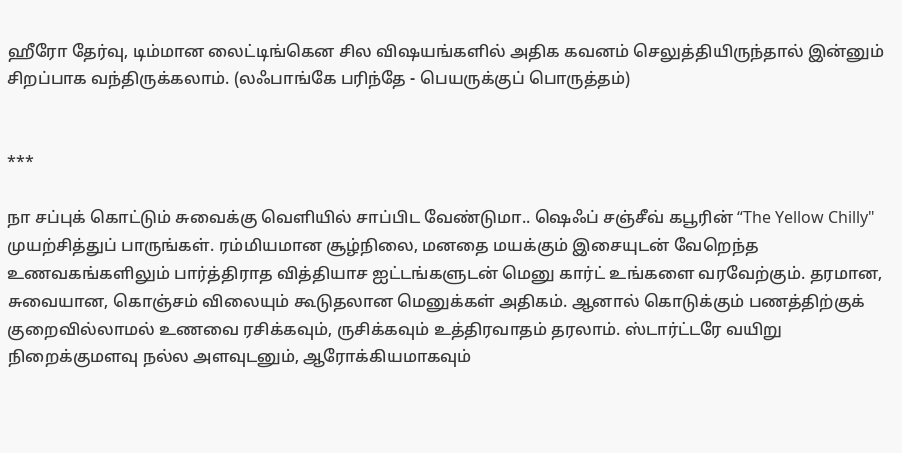ஹீரோ தேர்வு, டிம்மான லைட்டிங்கென சில விஷயங்களில் அதிக கவனம் செலுத்தியிருந்தால் இன்னும் சிறப்பாக வந்திருக்கலாம். (லஃபாங்கே பரிந்தே - பெயருக்குப் பொருத்தம்)


***

நா சப்புக் கொட்டும் சுவைக்கு வெளியில் சாப்பிட வேண்டுமா.. ஷெஃப் சஞ்சீவ் கபூரின் “The Yellow Chilly" முயற்சித்துப் பாருங்கள். ரம்மியமான சூழ்நிலை, மனதை மயக்கும் இசையுடன் வேறெந்த உணவகங்களிலும் பார்த்திராத வித்தியாச ஐட்டங்களுடன் மெனு கார்ட் உங்களை வரவேற்கும். தரமான, சுவையான, கொஞ்சம் விலையும் கூடுதலான மெனுக்கள் அதிகம். ஆனால் கொடுக்கும் பணத்திற்குக் குறைவில்லாமல் உணவை ரசிக்கவும், ருசிக்கவும் உத்திரவாதம் தரலாம். ஸ்டார்ட்டரே வயிறு நிறைக்குமளவு நல்ல அளவுடனும், ஆரோக்கியமாகவும்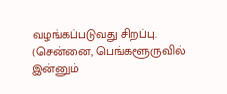வழங்கப்படுவது சிறப்பு. (சென்னை, பெங்களூருவில் இன்னும்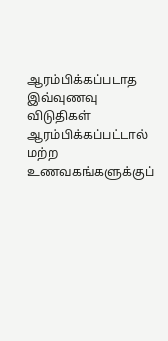ஆரம்பிக்கப்படாத இவ்வுணவு விடுதிகள் ஆரம்பிக்கப்பட்டால் மற்ற உணவகங்களுக்குப்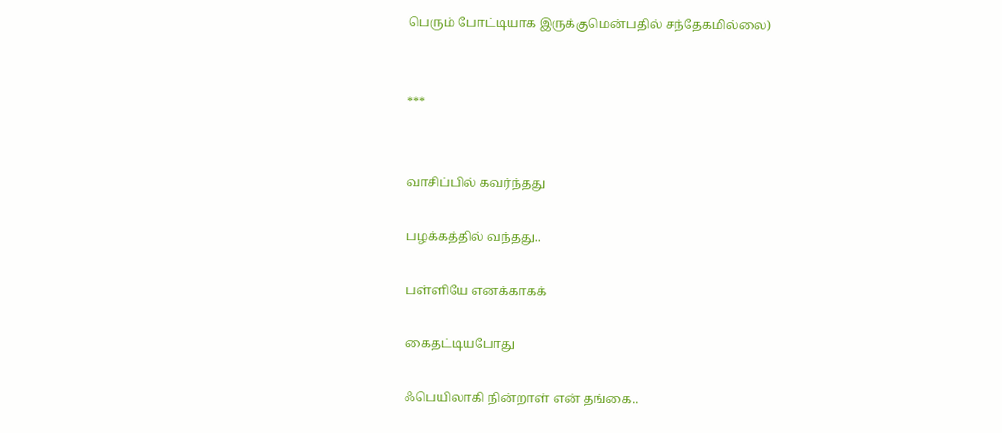பெரும் போட்டியாக இருக்குமென்பதில் சந்தேகமில்லை)


***


வாசிப்பில் கவர்ந்தது

பழக்கத்தில் வந்தது..

பள்ளியே எனக்காகக்

கைதட்டியபோது

ஃபெயிலாகி நின்றாள் என் தங்கை..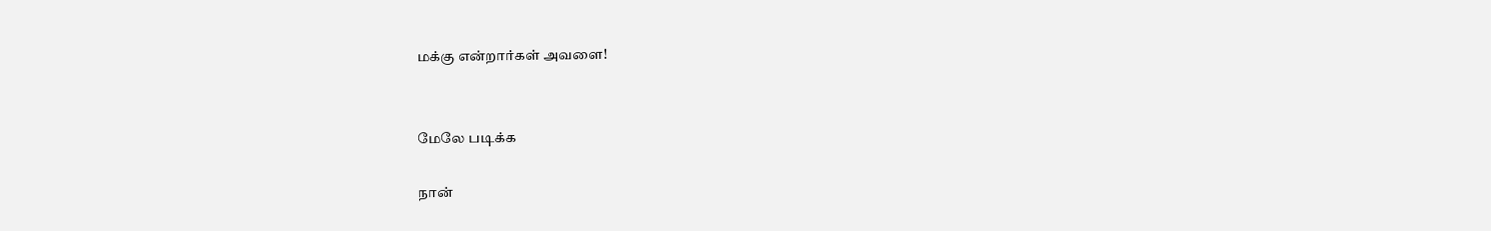மக்கு என்றார்கள் அவளை!


மேலே படிக்க

நான்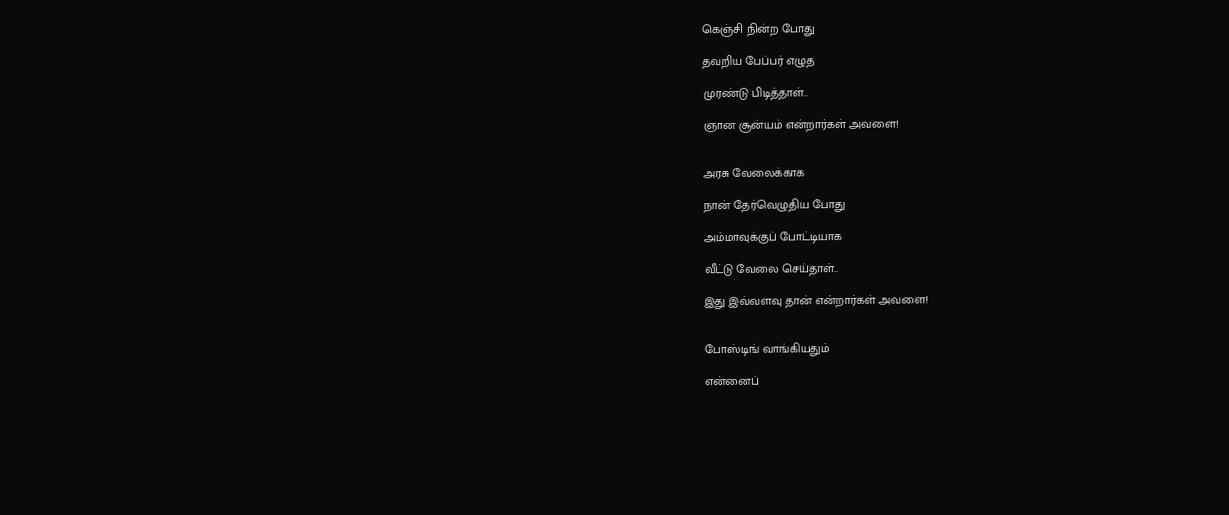கெஞ்சி நின்ற போது

தவறிய பேப்பர் எழுத

முரண்டு பிடித்தாள்..

ஞான சூன்யம் என்றார்கள் அவளை!


அரசு வேலைக்காக

நான் தேர்வெழுதிய போது

அம்மாவுக்குப் போட்டியாக

வீட்டு வேலை செய்தாள்..

இது இவ்வளவு தான் என்றார்கள் அவளை!


போஸ்டிங் வாங்கியதும்

என்னைப்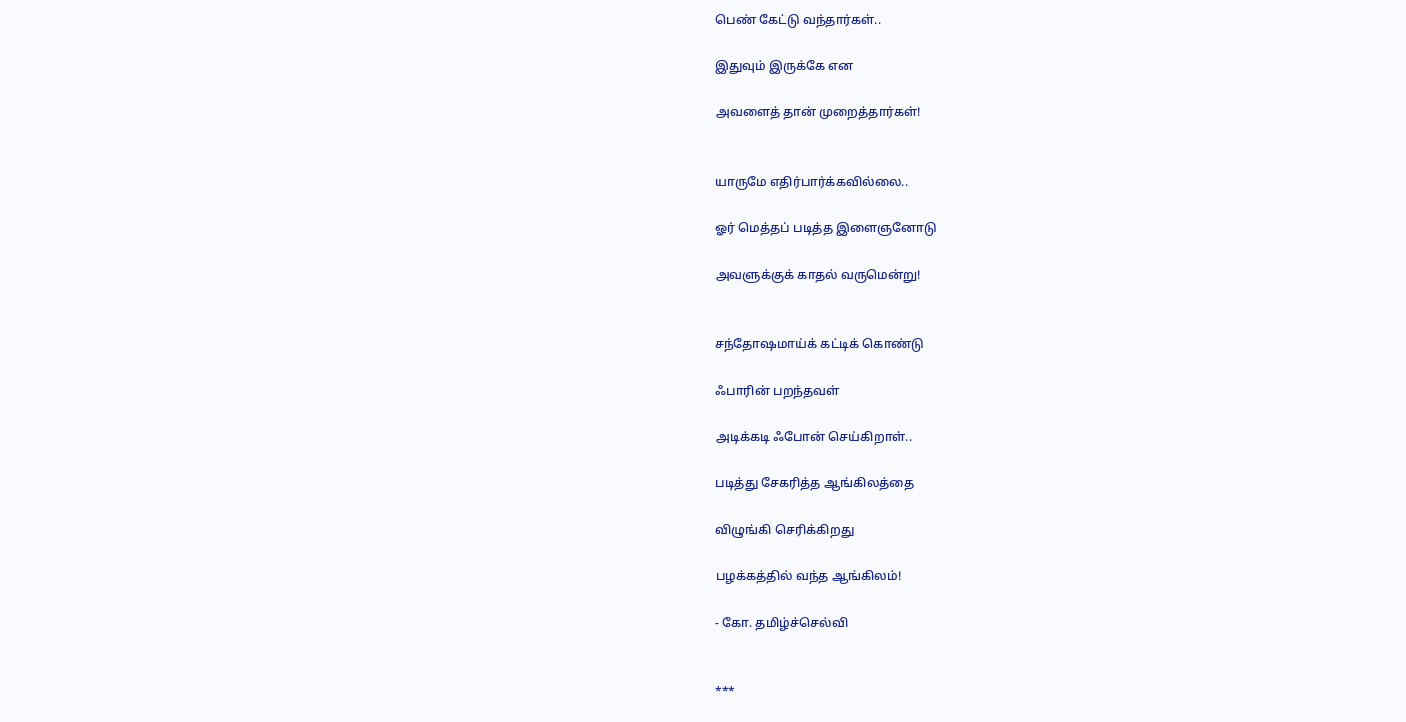பெண் கேட்டு வந்தார்கள்..

இதுவும் இருக்கே என

அவளைத் தான் முறைத்தார்கள்!


யாருமே எதிர்பார்க்கவில்லை..

ஓர் மெத்தப் படித்த இளைஞனோடு

அவளுக்குக் காதல் வருமென்று!


சந்தோஷமாய்க் கட்டிக் கொண்டு

ஃபாரின் பறந்தவள்

அடிக்கடி ஃபோன் செய்கிறாள்..

படித்து சேகரித்த ஆங்கிலத்தை

விழுங்கி செரிக்கிறது

பழக்கத்தில் வந்த ஆங்கிலம்!

- கோ. தமிழ்ச்செல்வி


***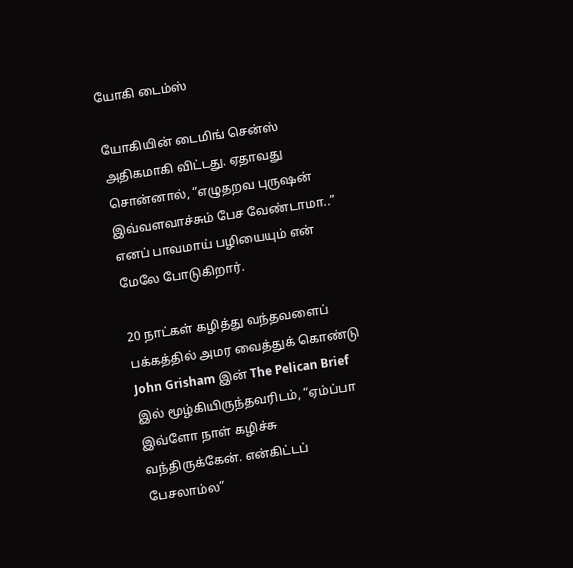யோகி டைம்ஸ்

யோகியின் டைமிங் சென்ஸ் அதிகமாகி விட்டது. ஏதாவது சொன்னால், “எழுதறவ புருஷன் இவ்வளவாச்சும் பேச வேண்டாமா..” எனப் பாவமாய் பழியையும் என் மேலே போடுகிறார்.

20 நாட்கள் கழித்து வந்தவளைப் பக்கத்தில் அமர வைத்துக் கொண்டு John Grisham இன் The Pelican Brief இல் மூழ்கியிருந்தவரிடம், “ஏம்ப்பா இவ்ளோ நாள் கழிச்சு வந்திருக்கேன். என்கிட்டப் பேசலாம்ல”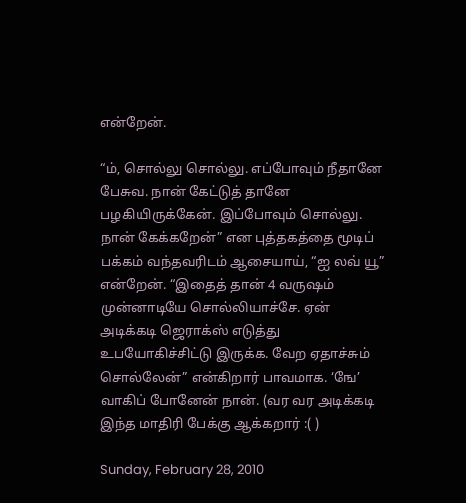என்றேன்.

“ம், சொல்லு சொல்லு. எப்போவும் நீதானே பேசுவ. நான் கேட்டுத் தானே பழகியிருக்கேன். இப்போவும் சொல்லு. நான் கேக்கறேன்” என புத்தகத்தை மூடிப் பக்கம் வந்தவரிடம் ஆசையாய், “ஐ லவ் யூ” என்றேன். “இதைத் தான் 4 வருஷம் முன்னாடியே சொல்லியாச்சே. ஏன் அடிக்கடி ஜெராக்ஸ் எடுத்து உபயோகிச்சிட்டு இருக்க. வேற ஏதாச்சும் சொல்லேன்” என்கிறார் பாவமாக. ‘ஙே’ வாகிப் போனேன் நான். (வர வர அடிக்கடி இந்த மாதிரி பேக்கு ஆக்கறார் :( )

Sunday, February 28, 2010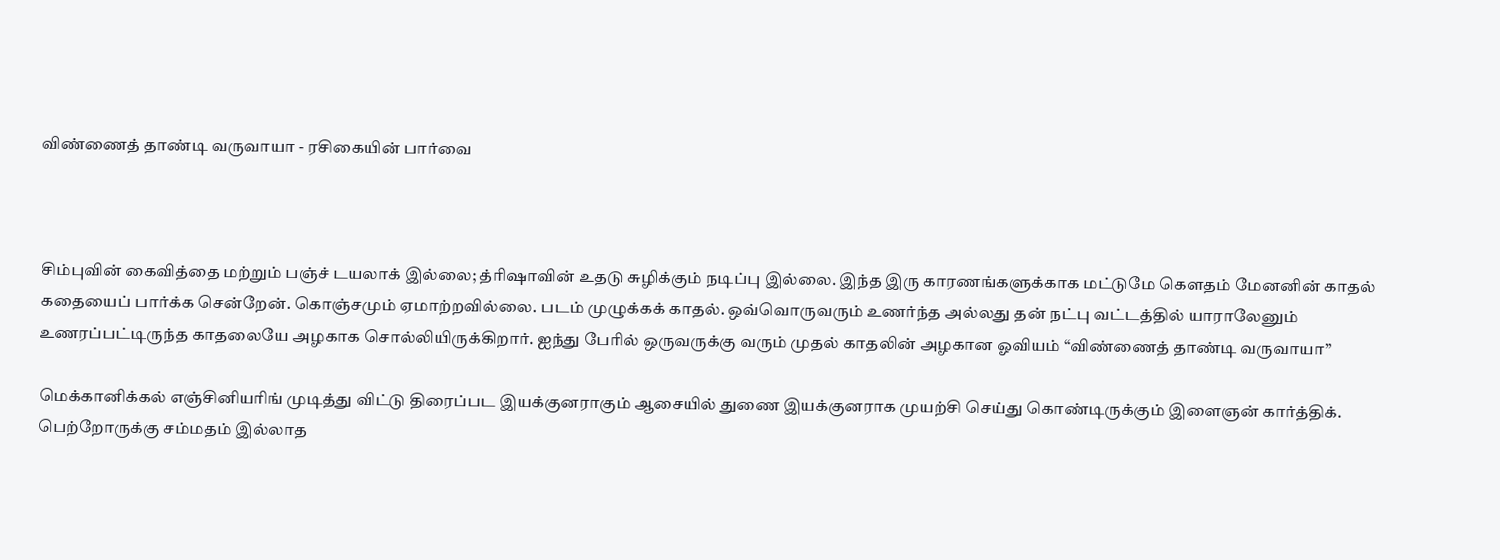விண்ணைத் தாண்டி வருவாயா - ரசிகையின் பார்வை



சிம்புவின் கைவித்தை மற்றும் பஞ்ச் டயலாக் இல்லை; த்ரிஷாவின் உதடு சுழிக்கும் நடிப்பு இல்லை. இந்த இரு காரணங்களுக்காக மட்டுமே கௌதம் மேனனின் காதல் கதையைப் பார்க்க சென்றேன். கொஞ்சமும் ஏமாற்றவில்லை. படம் முழுக்கக் காதல். ஒவ்வொருவரும் உணர்ந்த அல்லது தன் நட்பு வட்டத்தில் யாராலேனும் உணரப்பட்டிருந்த காதலையே அழகாக சொல்லியிருக்கிறார். ஐந்து பேரில் ஒருவருக்கு வரும் முதல் காதலின் அழகான ஓவியம் “விண்ணைத் தாண்டி வருவாயா”

மெக்கானிக்கல் எஞ்சினியரிங் முடித்து விட்டு திரைப்பட இயக்குனராகும் ஆசையில் துணை இயக்குனராக முயற்சி செய்து கொண்டிருக்கும் இளைஞன் கார்த்திக். பெற்றோருக்கு சம்மதம் இல்லாத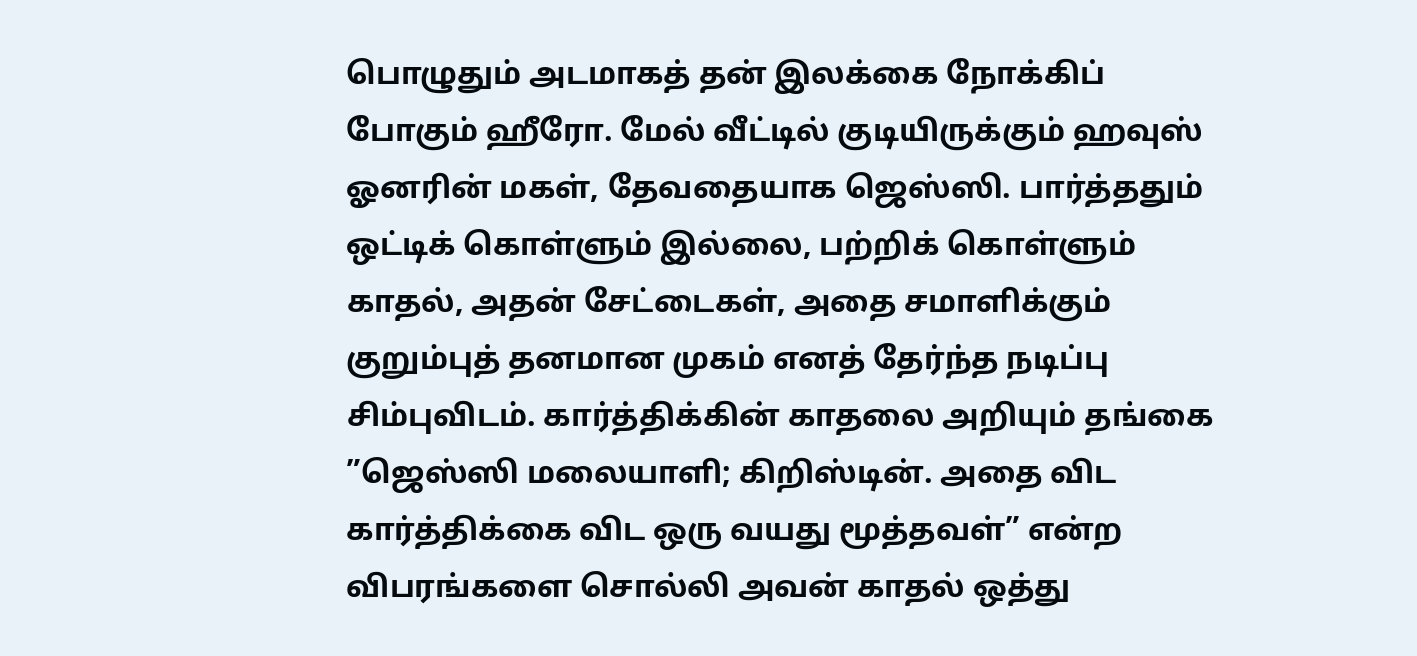பொழுதும் அடமாகத் தன் இலக்கை நோக்கிப் போகும் ஹீரோ. மேல் வீட்டில் குடியிருக்கும் ஹவுஸ் ஓனரின் மகள், தேவதையாக ஜெஸ்ஸி. பார்த்ததும் ஒட்டிக் கொள்ளும் இல்லை, பற்றிக் கொள்ளும் காதல், அதன் சேட்டைகள், அதை சமாளிக்கும் குறும்புத் தனமான முகம் எனத் தேர்ந்த நடிப்பு சிம்புவிடம். கார்த்திக்கின் காதலை அறியும் தங்கை ”ஜெஸ்ஸி மலையாளி; கிறிஸ்டின். அதை விட கார்த்திக்கை விட ஒரு வயது மூத்தவள்” என்ற விபரங்களை சொல்லி அவன் காதல் ஒத்து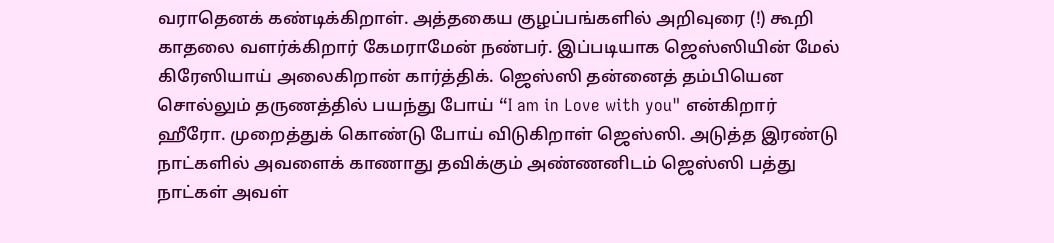வராதெனக் கண்டிக்கிறாள். அத்தகைய குழப்பங்களில் அறிவுரை (!) கூறி காதலை வளர்க்கிறார் கேமராமேன் நண்பர். இப்படியாக ஜெஸ்ஸியின் மேல் கிரேஸியாய் அலைகிறான் கார்த்திக். ஜெஸ்ஸி தன்னைத் தம்பியென சொல்லும் தருணத்தில் பயந்து போய் “I am in Love with you" என்கிறார் ஹீரோ. முறைத்துக் கொண்டு போய் விடுகிறாள் ஜெஸ்ஸி. அடுத்த இரண்டு நாட்களில் அவளைக் காணாது தவிக்கும் அண்ணனிடம் ஜெஸ்ஸி பத்து நாட்கள் அவள்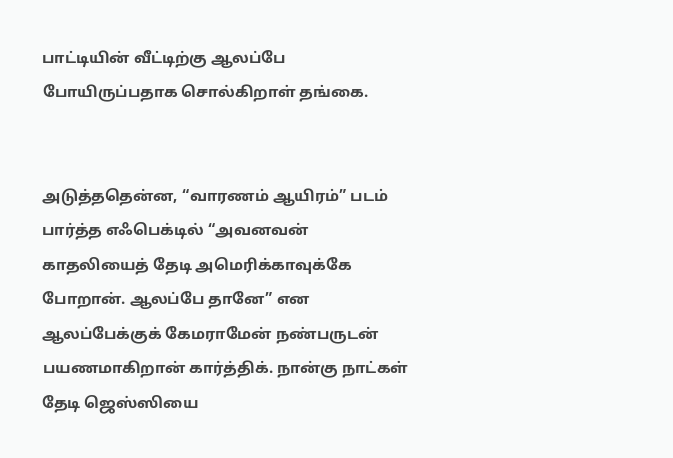பாட்டியின் வீட்டிற்கு ஆலப்பே போயிருப்பதாக சொல்கிறாள் தங்கை.


அடுத்ததென்ன, “வாரணம் ஆயிரம்” படம் பார்த்த எஃபெக்டில் “அவனவன் காதலியைத் தேடி அமெரிக்காவுக்கே போறான். ஆலப்பே தானே” என ஆலப்பேக்குக் கேமராமேன் நண்பருடன் பயணமாகிறான் கார்த்திக். நான்கு நாட்கள் தேடி ஜெஸ்ஸியை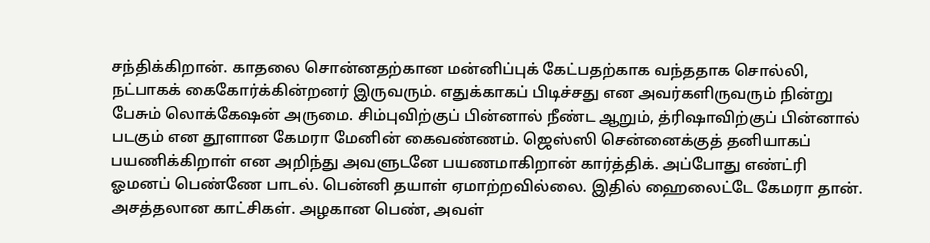சந்திக்கிறான். காதலை சொன்னதற்கான மன்னிப்புக் கேட்பதற்காக வந்ததாக சொல்லி, நட்பாகக் கைகோர்க்கின்றனர் இருவரும். எதுக்காகப் பிடிச்சது என அவர்களிருவரும் நின்று பேசும் லொக்கேஷன் அருமை. சிம்புவிற்குப் பின்னால் நீண்ட ஆறும், த்ரிஷாவிற்குப் பின்னால் படகும் என தூளான கேமரா மேனின் கைவண்ணம். ஜெஸ்ஸி சென்னைக்குத் தனியாகப் பயணிக்கிறாள் என அறிந்து அவளுடனே பயணமாகிறான் கார்த்திக். அப்போது எண்ட்ரி ஓமனப் பெண்ணே பாடல். பென்னி தயாள் ஏமாற்றவில்லை. இதில் ஹைலைட்டே கேமரா தான். அசத்தலான காட்சிகள். அழகான பெண், அவள்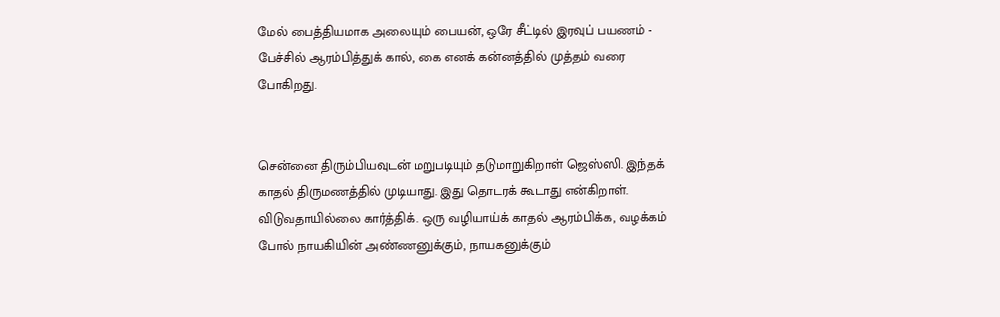மேல் பைத்தியமாக அலையும் பையன், ஒரே சீட்டில் இரவுப் பயணம் - பேச்சில் ஆரம்பித்துக் கால், கை எனக் கன்னத்தில் முத்தம் வரை போகிறது.


சென்னை திரும்பியவுடன் மறுபடியும் தடுமாறுகிறாள் ஜெஸ்ஸி. இந்தக் காதல் திருமணத்தில் முடியாது. இது தொடரக் கூடாது என்கிறாள். விடுவதாயில்லை கார்த்திக். ஒரு வழியாய்க் காதல் ஆரம்பிக்க, வழக்கம் போல் நாயகியின் அண்ணனுக்கும், நாயகனுக்கும்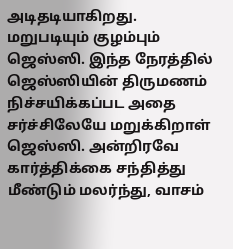அடிதடியாகிறது. மறுபடியும் குழம்பும் ஜெஸ்ஸி. இந்த நேரத்தில் ஜெஸ்ஸியின் திருமணம் நிச்சயிக்கப்பட அதை சர்ச்சிலேயே மறுக்கிறாள் ஜெஸ்ஸி. அன்றிரவே கார்த்திக்கை சந்தித்து மீண்டும் மலர்ந்து, வாசம்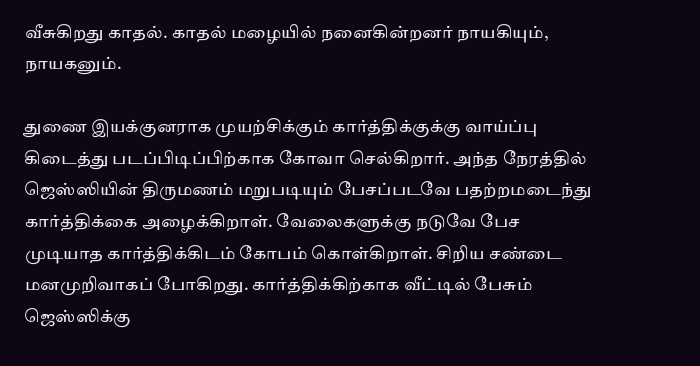வீசுகிறது காதல். காதல் மழையில் நனைகின்றனர் நாயகியும், நாயகனும்.

துணை இயக்குனராக முயற்சிக்கும் கார்த்திக்குக்கு வாய்ப்பு கிடைத்து படப்பிடிப்பிற்காக கோவா செல்கிறார். அந்த நேரத்தில் ஜெஸ்ஸியின் திருமணம் மறுபடியும் பேசப்படவே பதற்றமடைந்து கார்த்திக்கை அழைக்கிறாள். வேலைகளுக்கு நடுவே பேச முடியாத கார்த்திக்கிடம் கோபம் கொள்கிறாள். சிறிய சண்டை மனமுறிவாகப் போகிறது. கார்த்திக்கிற்காக வீட்டில் பேசும் ஜெஸ்ஸிக்கு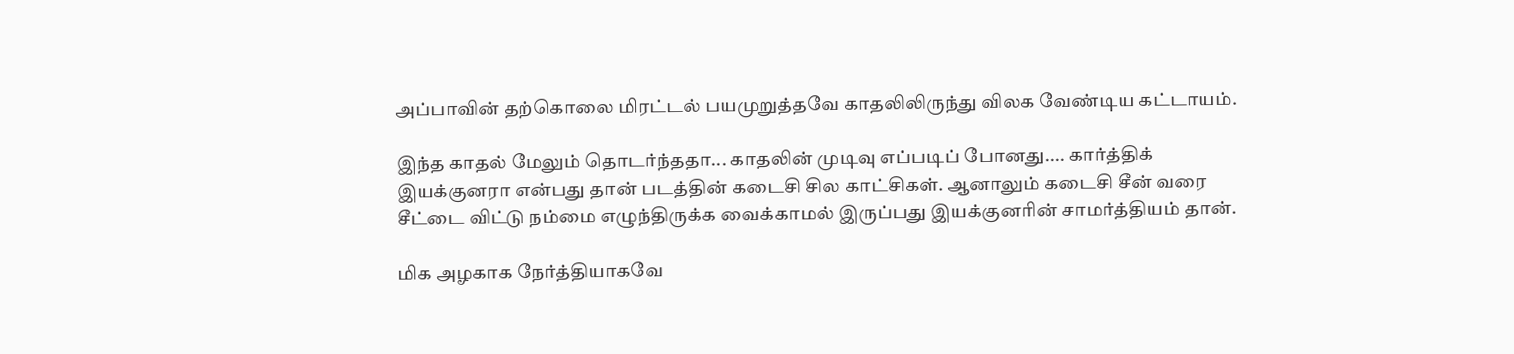அப்பாவின் தற்கொலை மிரட்டல் பயமுறுத்தவே காதலிலிருந்து விலக வேண்டிய கட்டாயம்.

இந்த காதல் மேலும் தொடர்ந்ததா... காதலின் முடிவு எப்படிப் போனது.... கார்த்திக் இயக்குனரா என்பது தான் படத்தின் கடைசி சில காட்சிகள். ஆனாலும் கடைசி சீன் வரை சீட்டை விட்டு நம்மை எழுந்திருக்க வைக்காமல் இருப்பது இயக்குனரின் சாமர்த்தியம் தான்.

மிக அழகாக நேர்த்தியாகவே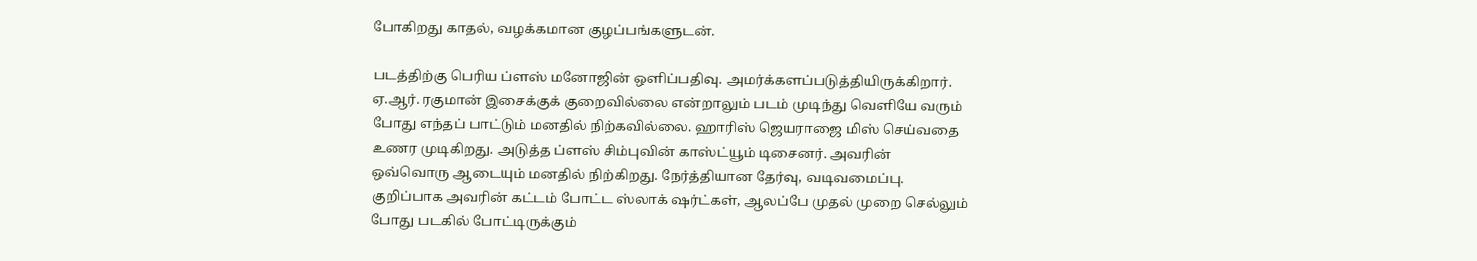போகிறது காதல், வழக்கமான குழப்பங்களுடன்.

படத்திற்கு பெரிய ப்ளஸ் மனோஜின் ஒளிப்பதிவு. அமர்க்களப்படுத்தியிருக்கிறார். ஏ.ஆர். ரகுமான் இசைக்குக் குறைவில்லை என்றாலும் படம் முடிந்து வெளியே வரும் போது எந்தப் பாட்டும் மனதில் நிற்கவில்லை. ஹாரிஸ் ஜெயராஜை மிஸ் செய்வதை உணர முடிகிறது. அடுத்த ப்ளஸ் சிம்புவின் காஸ்ட்யூம் டிசைனர். அவரின் ஒவ்வொரு ஆடையும் மனதில் நிற்கிறது. நேர்த்தியான தேர்வு, வடிவமைப்பு. குறிப்பாக அவரின் கட்டம் போட்ட ஸ்லாக் ஷர்ட்கள், ஆலப்பே முதல் முறை செல்லும் போது படகில் போட்டிருக்கும்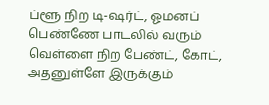ப்ளூ நிற டி-ஷர்ட், ஓமனப் பெண்ணே பாடலில் வரும் வெள்ளை நிற பேண்ட், கோட், அதனுள்ளே இருக்கும்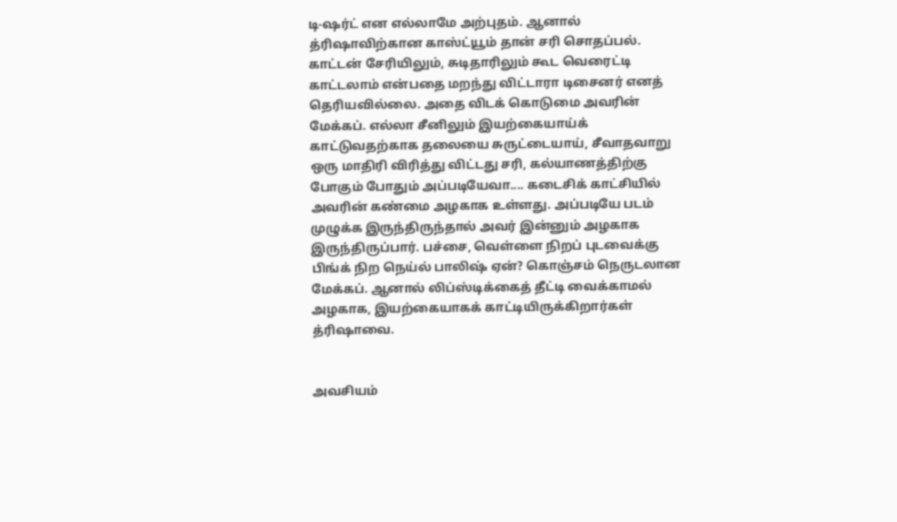டி-ஷர்ட் என எல்லாமே அற்புதம். ஆனால் த்ரிஷாவிற்கான காஸ்ட்யூம் தான் சரி சொதப்பல். காட்டன் சேரியிலும், சுடிதாரிலும் கூட வெரைட்டி காட்டலாம் என்பதை மறந்து விட்டாரா டிசைனர் எனத் தெரியவில்லை. அதை விடக் கொடுமை அவரின் மேக்கப். எல்லா சீனிலும் இயற்கையாய்க் காட்டுவதற்காக தலையை சுருட்டையாய், சீவாதவாறு ஒரு மாதிரி விரித்து விட்டது சரி, கல்யாணத்திற்கு போகும் போதும் அப்படியேவா.... கடைசிக் காட்சியில் அவரின் கண்மை அழகாக உள்ளது. அப்படியே படம் முழுக்க இருந்திருந்தால் அவர் இன்னும் அழகாக இருந்திருப்பார். பச்சை, வெள்ளை நிறப் புடவைக்கு பிங்க் நிற நெய்ல் பாலிஷ் ஏன்? கொஞ்சம் நெருடலான மேக்கப். ஆனால் லிப்ஸ்டிக்கைத் தீட்டி வைக்காமல் அழகாக, இயற்கையாகக் காட்டியிருக்கிறார்கள் த்ரிஷாவை.


அவசியம்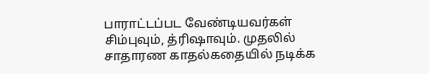பாராட்டப்பட வேண்டியவர்கள் சிம்புவும், த்ரிஷாவும். முதலில் சாதாரண காதல்கதையில் நடிக்க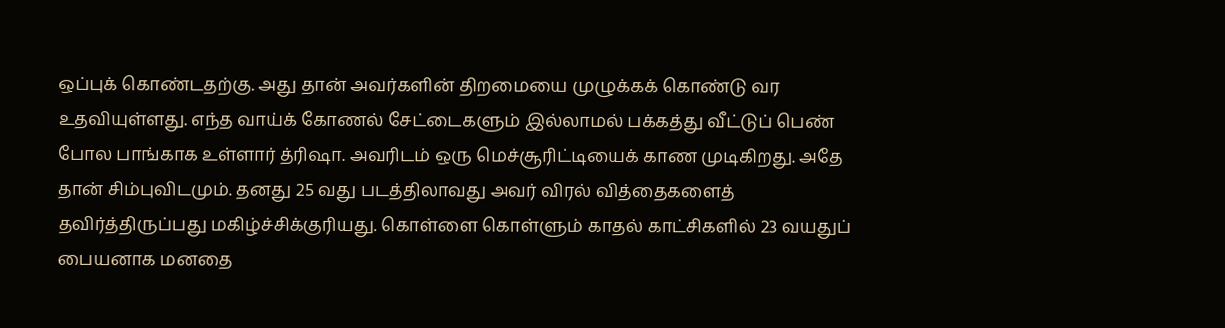ஒப்புக் கொண்டதற்கு. அது தான் அவர்களின் திறமையை முழுக்கக் கொண்டு வர உதவியுள்ளது. எந்த வாய்க் கோணல் சேட்டைகளும் இல்லாமல் பக்கத்து வீட்டுப் பெண் போல பாங்காக உள்ளார் த்ரிஷா. அவரிடம் ஒரு மெச்சூரிட்டியைக் காண முடிகிறது. அதே தான் சிம்புவிடமும். தனது 25 வது படத்திலாவது அவர் விரல் வித்தைகளைத் தவிர்த்திருப்பது மகிழ்ச்சிக்குரியது. கொள்ளை கொள்ளும் காதல் காட்சிகளில் 23 வயதுப் பையனாக மனதை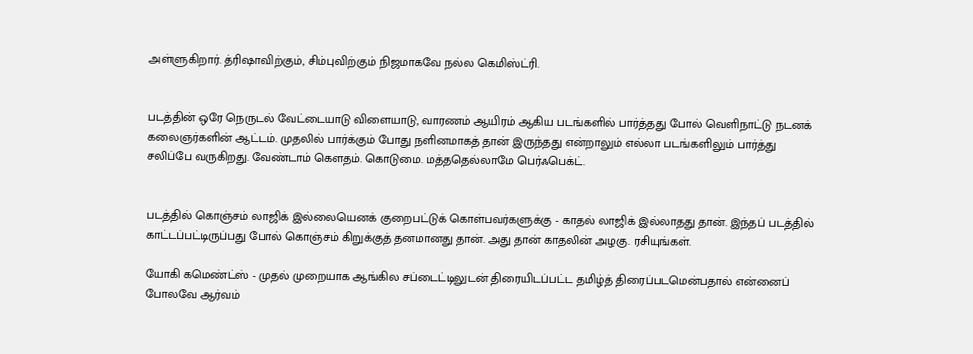அள்ளுகிறார். த்ரிஷாவிற்கும், சிம்புவிற்கும் நிஜமாகவே நல்ல கெமிஸ்ட்ரி.


படத்தின் ஒரே நெருடல் வேட்டையாடு விளையாடு, வாரணம் ஆயிரம் ஆகிய படங்களில் பார்த்தது போல் வெளிநாட்டு நடனக் கலைஞர்களின் ஆட்டம். முதலில் பார்க்கும் போது நளினமாகத் தான் இருந்தது என்றாலும் எல்லா படங்களிலும் பார்த்து சலிப்பே வருகிறது. வேண்டாம் கௌதம். கொடுமை. மத்ததெல்லாமே பெர்ஃபெக்ட்.


படத்தில் கொஞ்சம் லாஜிக் இல்லையெனக் குறைபட்டுக் கொள்பவர்களுக்கு - காதல் லாஜிக் இல்லாதது தான். இந்தப் படத்தில் காட்டப்பட்டிருப்பது போல் கொஞ்சம் கிறுக்குத் தனமானது தான். அது தான் காதலின் அழகு. ரசியுங்கள்.

யோகி கமெண்ட்ஸ் - முதல் முறையாக ஆங்கில சப்டைட்டிலுடன் திரையிடப்பட்ட தமிழ்த் திரைப்படமென்பதால் என்னைப் போலவே ஆர்வம்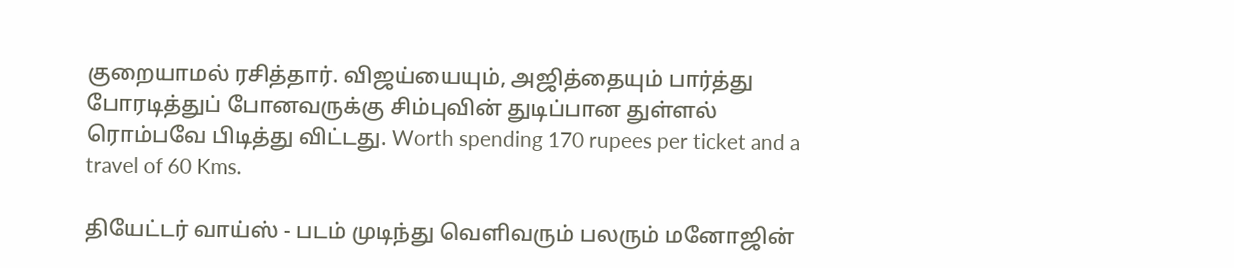குறையாமல் ரசித்தார். விஜய்யையும், அஜித்தையும் பார்த்து போரடித்துப் போனவருக்கு சிம்புவின் துடிப்பான துள்ளல் ரொம்பவே பிடித்து விட்டது. Worth spending 170 rupees per ticket and a travel of 60 Kms.

தியேட்டர் வாய்ஸ் - படம் முடிந்து வெளிவரும் பலரும் மனோஜின்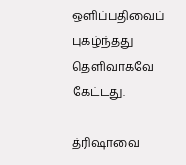ஒளிப்பதிவைப் புகழ்ந்தது தெளிவாகவே கேட்டது.

த்ரிஷாவை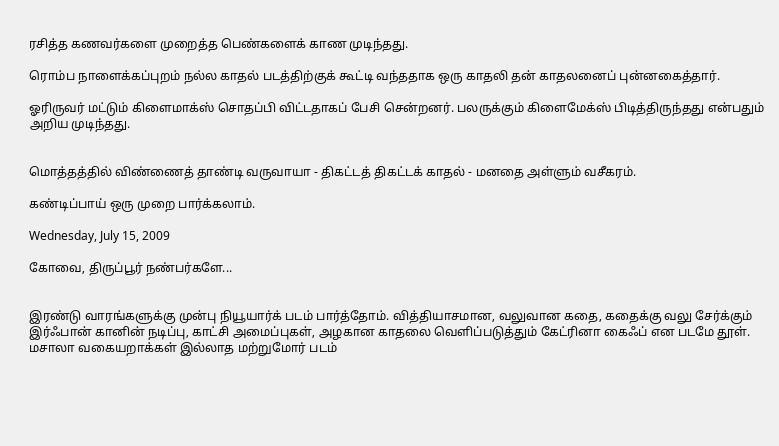ரசித்த கணவர்களை முறைத்த பெண்களைக் காண முடிந்தது.

ரொம்ப நாளைக்கப்புறம் நல்ல காதல் படத்திற்குக் கூட்டி வந்ததாக ஒரு காதலி தன் காதலனைப் புன்னகைத்தார்.

ஓரிருவர் மட்டும் கிளைமாக்ஸ் சொதப்பி விட்டதாகப் பேசி சென்றனர். பலருக்கும் கிளைமேக்ஸ் பிடித்திருந்தது என்பதும் அறிய முடிந்தது.


மொத்தத்தில் விண்ணைத் தாண்டி வருவாயா - திகட்டத் திகட்டக் காதல் - மனதை அள்ளும் வசீகரம்.

கண்டிப்பாய் ஒரு முறை பார்க்கலாம்.

Wednesday, July 15, 2009

கோவை, திருப்பூர் நண்பர்களே...


இரண்டு வாரங்களுக்கு முன்பு நியூயார்க் படம் பார்த்தோம். வித்தியாசமான, வலுவான கதை, கதைக்கு வலு சேர்க்கும் இர்ஃபான் கானின் நடிப்பு, காட்சி அமைப்புகள், அழகான காதலை வெளிப்படுத்தும் கேட்ரினா கைஃப் என படமே தூள். மசாலா வகையறாக்கள் இல்லாத மற்றுமோர் படம்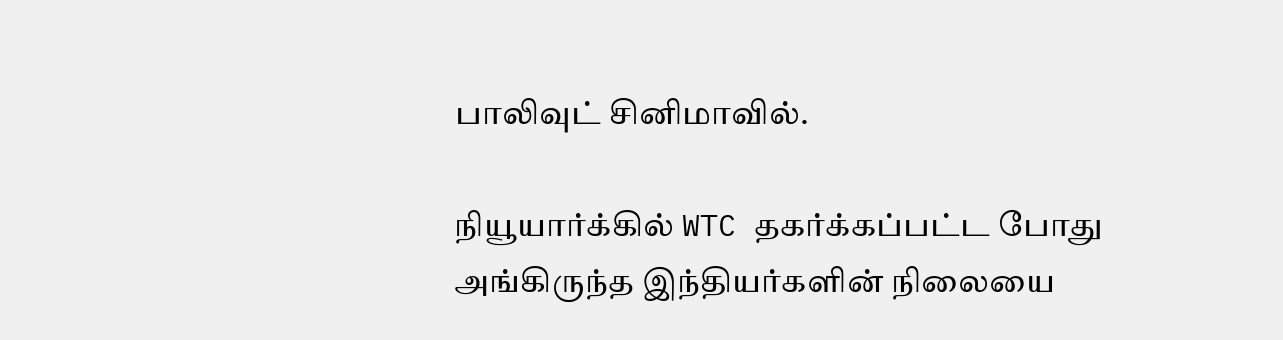பாலிவுட் சினிமாவில்.

நியூயார்க்கில் WTC தகர்க்கப்பட்ட போது அங்கிருந்த இந்தியர்களின் நிலையை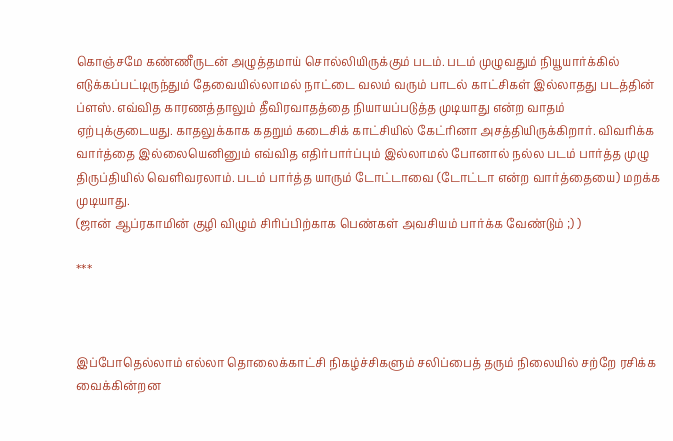கொஞ்சமே கண்ணீருடன் அழுத்தமாய் சொல்லியிருக்கும் படம். படம் முழுவதும் நியூயார்க்கில் எடுக்கப்பட்டிருந்தும் தேவையில்லாமல் நாட்டை வலம் வரும் பாடல் காட்சிகள் இல்லாதது படத்தின் ப்ளஸ். எவ்வித காரணத்தாலும் தீவிரவாதத்தை நியாயப்படுத்த முடியாது என்ற வாதம் ஏற்புக்குடையது. காதலுக்காக கதறும் கடைசிக் காட்சியில் கேட்ரினா அசத்தியிருக்கிறார். விவரிக்க வார்த்தை இல்லையெனினும் எவ்வித எதிர்பார்ப்பும் இல்லாமல் போனால் நல்ல படம் பார்த்த முழு திருப்தியில் வெளிவரலாம். படம் பார்த்த யாரும் டோட்டாவை (டோட்டா என்ற வார்த்தையை) மறக்க முடியாது.
(ஜான் ஆப்ரகாமின் குழி விழும் சிரிப்பிற்காக பெண்கள் அவசியம் பார்க்க வேண்டும் ;) )

***



இப்போதெல்லாம் எல்லா தொலைக்காட்சி நிகழ்ச்சிகளும் சலிப்பைத் தரும் நிலையில் சற்றே ரசிக்க வைக்கின்றன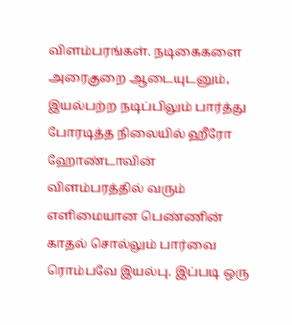விளம்பரங்கள். நடிகைகளை அரைகுறை ஆடையுடனும், இயல்பற்ற நடிப்பிலும் பார்த்து போரடித்த நிலையில் ஹீரோ ஹோண்டாவின் விளம்பரத்தில் வரும் எளிமையான பெண்ணின் காதல் சொல்லும் பார்வை ரொம்பவே இயல்பு. இப்படி ஒரு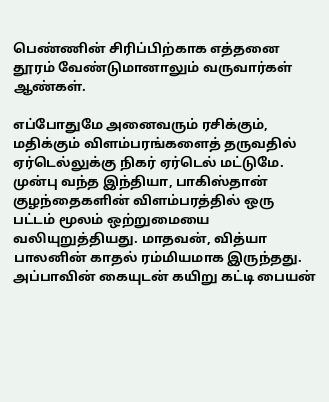பெண்ணின் சிரிப்பிற்காக எத்தனை தூரம் வேண்டுமானாலும் வருவார்கள் ஆண்கள்.

எப்போதுமே அனைவரும் ரசிக்கும், மதிக்கும் விளம்பரங்களைத் தருவதில் ஏர்டெல்லுக்கு நிகர் ஏர்டெல் மட்டுமே. முன்பு வந்த இந்தியா, பாகிஸ்தான் குழந்தைகளின் விளம்பரத்தில் ஒரு பட்டம் மூலம் ஒற்றுமையை வலியுறுத்தியது. மாதவன், வித்யா பாலனின் காதல் ரம்மியமாக இருந்தது. அப்பாவின் கையுடன் கயிறு கட்டி பையன்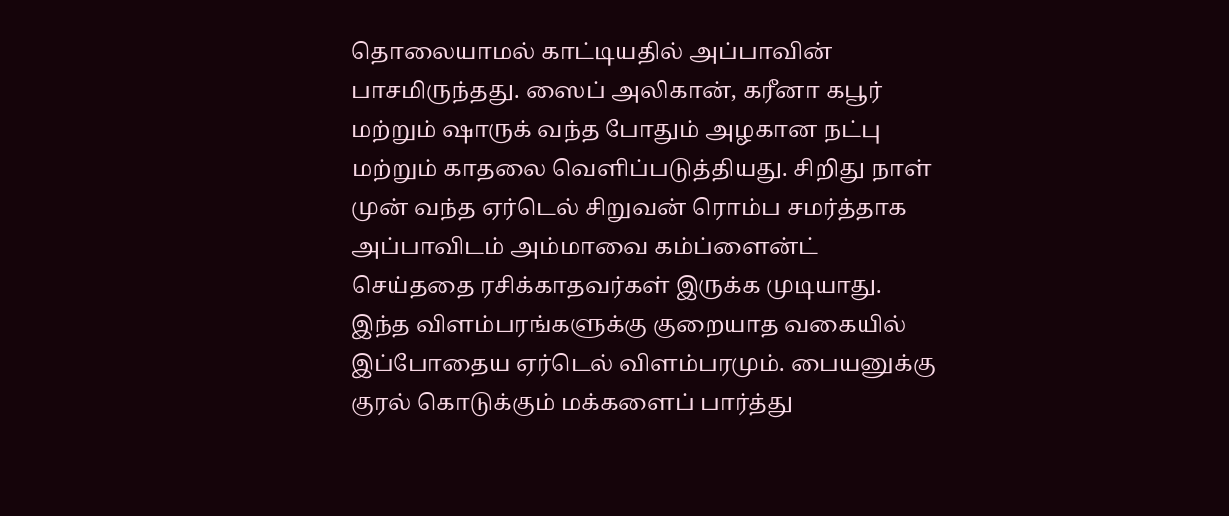தொலையாமல் காட்டியதில் அப்பாவின் பாசமிருந்தது. ஸைப் அலிகான், கரீனா கபூர் மற்றும் ஷாருக் வந்த போதும் அழகான நட்பு மற்றும் காதலை வெளிப்படுத்தியது. சிறிது நாள் முன் வந்த ஏர்டெல் சிறுவன் ரொம்ப சமர்த்தாக அப்பாவிடம் அம்மாவை கம்ப்ளைன்ட் செய்ததை ரசிக்காதவர்கள் இருக்க முடியாது. இந்த விளம்பரங்களுக்கு குறையாத வகையில் இப்போதைய ஏர்டெல் விளம்பரமும். பையனுக்கு குரல் கொடுக்கும் மக்களைப் பார்த்து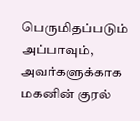பெருமிதப்படும் அப்பாவும், அவர்களுக்காக மகனின் குரல்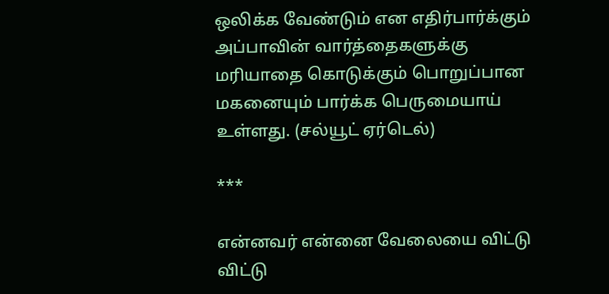ஒலிக்க வேண்டும் என எதிர்பார்க்கும் அப்பாவின் வார்த்தைகளுக்கு மரியாதை கொடுக்கும் பொறுப்பான மகனையும் பார்க்க பெருமையாய் உள்ளது. (சல்யூட் ஏர்டெல்)

***

என்னவர் என்னை வேலையை விட்டு விட்டு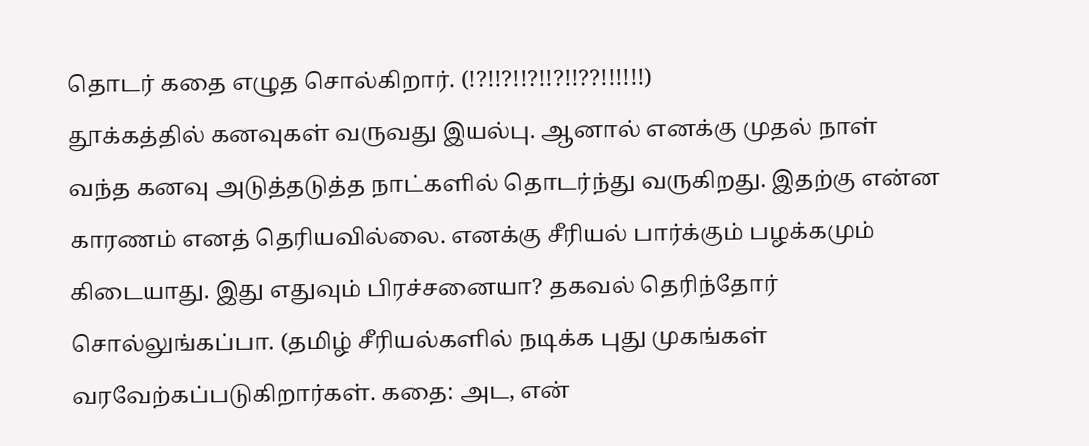தொடர் கதை எழுத சொல்கிறார். (!?!!?!!?!!?!!??!!!!!!)
தூக்கத்தில் கனவுகள் வருவது இயல்பு. ஆனால் எனக்கு முதல் நாள் வந்த கனவு அடுத்தடுத்த நாட்களில் தொடர்ந்து வருகிறது. இதற்கு என்ன காரணம் எனத் தெரியவில்லை. எனக்கு சீரியல் பார்க்கும் பழக்கமும் கிடையாது. இது எதுவும் பிரச்சனையா? தகவல் தெரிந்தோர் சொல்லுங்கப்பா. (தமிழ் சீரியல்களில் நடிக்க புது முகங்கள் வரவேற்கப்படுகிறார்கள். கதை: அட, என்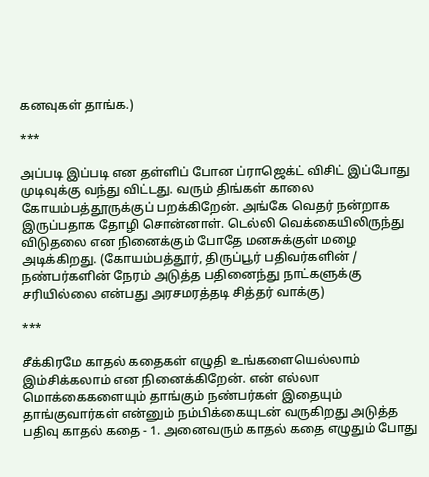கனவுகள் தாங்க.)

***

அப்படி இப்படி என தள்ளிப் போன ப்ராஜெக்ட் விசிட் இப்போது முடிவுக்கு வந்து விட்டது. வரும் திங்கள் காலை கோயம்பத்தூருக்குப் பறக்கிறேன். அங்கே வெதர் நன்றாக இருப்பதாக தோழி சொன்னாள். டெல்லி வெக்கையிலிருந்து விடுதலை என நினைக்கும் போதே மனசுக்குள் மழை அடிக்கிறது. (கோயம்பத்தூர், திருப்பூர் பதிவர்களின் / நண்பர்களின் நேரம் அடுத்த பதினைந்து நாட்களுக்கு சரியில்லை என்பது அரசமரத்தடி சித்தர் வாக்கு)

***

சீக்கிரமே காதல் கதைகள் எழுதி உங்களையெல்லாம் இம்சிக்கலாம் என நினைக்கிறேன். என் எல்லா மொக்கைகளையும் தாங்கும் நண்பர்கள் இதையும் தாங்குவார்கள் என்னும் நம்பிக்கையுடன் வருகிறது அடுத்த பதிவு காதல் கதை - 1. அனைவரும் காதல் கதை எழுதும் போது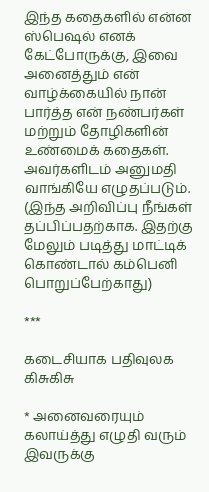இந்த கதைகளில் என்ன ஸ்பெஷல் எனக் கேட்போருக்கு, இவை அனைத்தும் என் வாழ்க்கையில் நான் பார்த்த என் நண்பர்கள் மற்றும் தோழிகளின் உண்மைக் கதைகள். அவர்களிடம் அனுமதி வாங்கியே எழுதப்படும். (இந்த அறிவிப்பு நீங்கள் தப்பிப்பதற்காக. இதற்கு மேலும் படித்து மாட்டிக் கொண்டால் கம்பெனி பொறுப்பேற்காது)

***

கடைசியாக பதிவுலக கிசுகிசு

* அனைவரையும் கலாய்த்து எழுதி வரும் இவருக்கு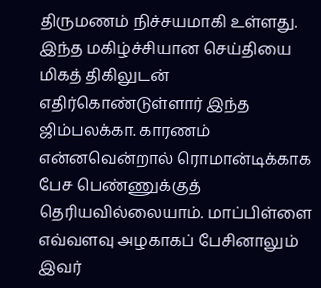திருமணம் நிச்சயமாகி உள்ளது. இந்த மகிழ்ச்சியான செய்தியை மிகத் திகிலுடன் எதிர்கொண்டுள்ளார் இந்த ஜிம்பலக்கா. காரணம் என்னவென்றால் ரொமான்டிக்காக பேச பெண்ணுக்குத் தெரியவில்லையாம். மாப்பிள்ளை எவ்வளவு அழகாகப் பேசினாலும் இவர்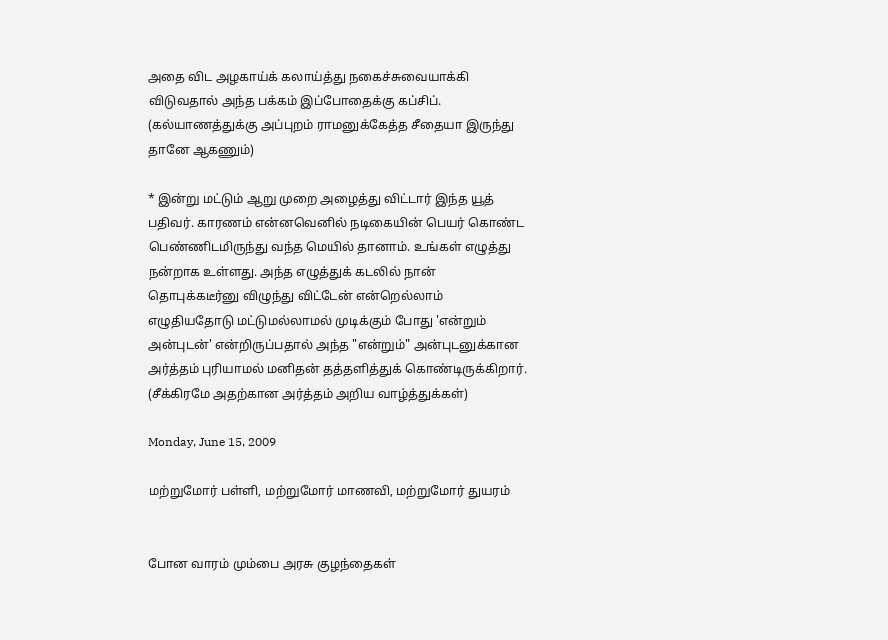அதை விட அழகாய்க் கலாய்த்து நகைச்சுவையாக்கி விடுவதால் அந்த பக்கம் இப்போதைக்கு கப்சிப். (கல்யாணத்துக்கு அப்புறம் ராமனுக்கேத்த சீதையா இருந்து தானே ஆகணும்)

* இன்று மட்டும் ஆறு முறை அழைத்து விட்டார் இந்த யூத் பதிவர். காரணம் என்னவெனில் நடிகையின் பெயர் கொண்ட பெண்ணிடமிருந்து வந்த மெயில் தானாம். உங்கள் எழுத்து நன்றாக உள்ளது. அந்த எழுத்துக் கடலில் நான் தொபுக்கடீர்னு விழுந்து விட்டேன் என்றெல்லாம் எழுதியதோடு மட்டுமல்லாமல் முடிக்கும் போது 'என்றும் அன்புடன்' என்றிருப்பதால் அந்த "என்றும்" அன்புடனுக்கான அர்த்தம் புரியாமல் மனிதன் தத்தளித்துக் கொண்டிருக்கிறார். (சீக்கிரமே அதற்கான அர்த்தம் அறிய வாழ்த்துக்கள்)

Monday, June 15, 2009

மற்றுமோர் பள்ளி, மற்றுமோர் மாணவி, மற்றுமோர் துயரம்


போன வாரம் மும்பை அரசு குழந்தைகள்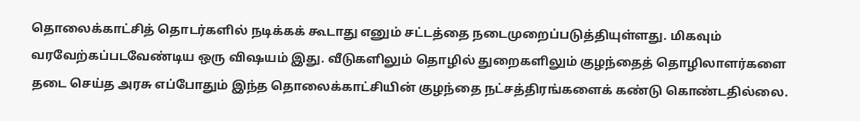தொலைக்காட்சித் தொடர்களில் நடிக்கக் கூடாது எனும் சட்டத்தை நடைமுறைப்படுத்தியுள்ளது. மிகவும் வரவேற்கப்படவேண்டிய ஒரு விஷயம் இது. வீடுகளிலும் தொழில் துறைகளிலும் குழந்தைத் தொழிலாளர்களை தடை செய்த அரசு எப்போதும் இந்த தொலைக்காட்சியின் குழந்தை நட்சத்திரங்களைக் கண்டு கொண்டதில்லை.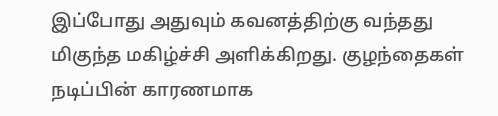இப்போது அதுவும் கவனத்திற்கு வந்தது மிகுந்த மகிழ்ச்சி அளிக்கிறது. குழந்தைகள் நடிப்பின் காரணமாக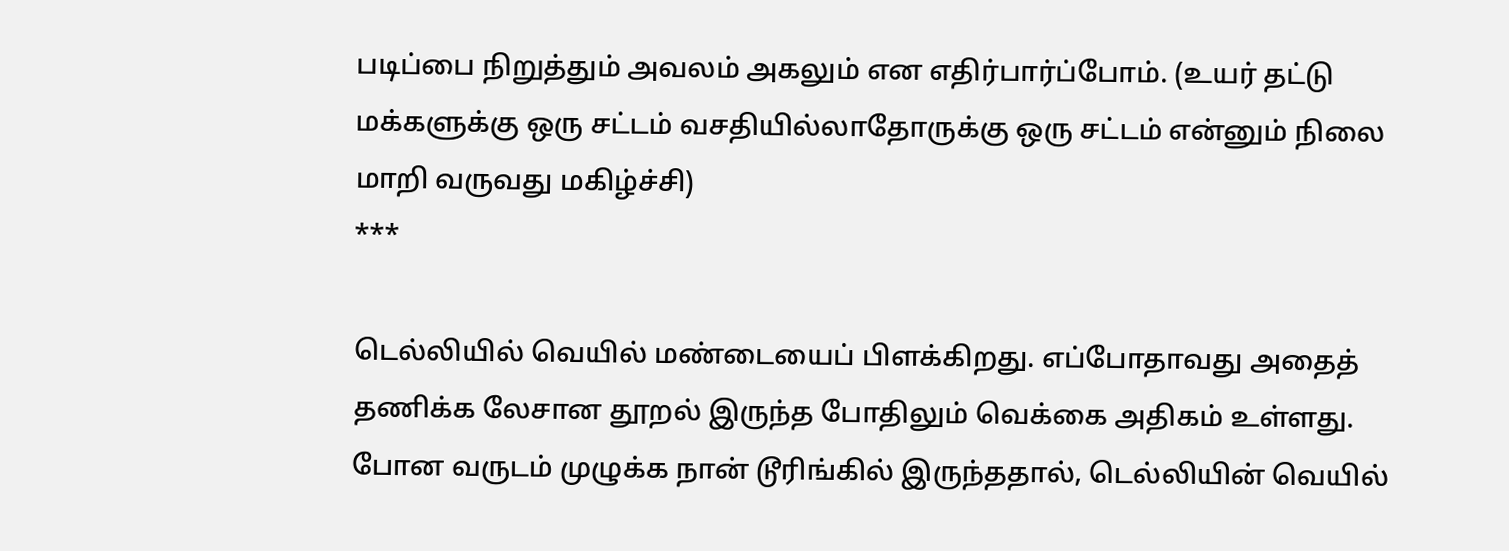படிப்பை நிறுத்தும் அவலம் அகலும் என எதிர்பார்ப்போம். (உயர் தட்டு மக்களுக்கு ஒரு சட்டம் வசதியில்லாதோருக்கு ஒரு சட்டம் என்னும் நிலை மாறி வருவது மகிழ்ச்சி)
***

டெல்லியில் வெயில் மண்டையைப் பிளக்கிறது. எப்போதாவது அதைத் தணிக்க லேசான தூறல் இருந்த போதிலும் வெக்கை அதிகம் உள்ளது. போன வருடம் முழுக்க நான் டூரிங்கில் இருந்ததால், டெல்லியின் வெயில்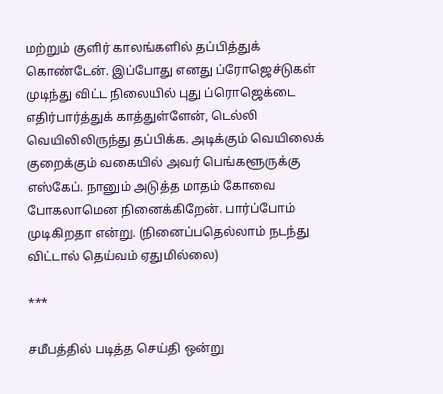மற்றும் குளிர் காலங்களில் தப்பித்துக் கொண்டேன். இப்போது எனது ப்ரோஜெச்டுகள் முடிந்து விட்ட நிலையில் புது ப்ரொஜெக்டை எதிர்பார்த்துக் காத்துள்ளேன், டெல்லி வெயிலிலிருந்து தப்பிக்க. அடிக்கும் வெயிலைக் குறைக்கும் வகையில் அவர் பெங்களூருக்கு எஸ்கேப். நானும் அடுத்த மாதம் கோவை போகலாமென நினைக்கிறேன். பார்ப்போம் முடிகிறதா என்று. (நினைப்பதெல்லாம் நடந்து விட்டால் தெய்வம் ஏதுமில்லை)

***

சமீபத்தில் படித்த செய்தி ஒன்று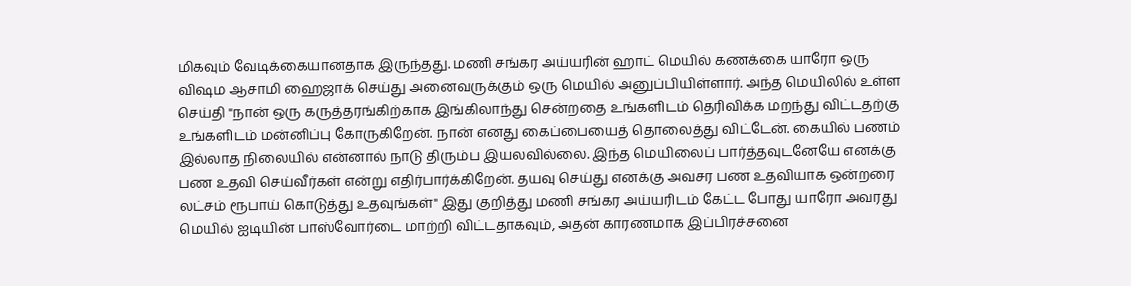மிகவும் வேடிக்கையானதாக இருந்தது. மணி சங்கர அய்யரின் ஹாட் மெயில் கணக்கை யாரோ ஒரு விஷம ஆசாமி ஹைஜாக் செய்து அனைவருக்கும் ஒரு மெயில் அனுப்பியிள்ளார். அந்த மெயிலில் உள்ள செய்தி "நான் ஒரு கருத்தரங்கிற்காக இங்கிலாந்து சென்றதை உங்களிடம் தெரிவிக்க மறந்து விட்டதற்கு உங்களிடம் மன்னிப்பு கோருகிறேன். நான் எனது கைப்பையைத் தொலைத்து விட்டேன். கையில் பணம் இல்லாத நிலையில் என்னால் நாடு திரும்ப இயலவில்லை. இந்த மெயிலைப் பார்த்தவுடனேயே எனக்கு பண உதவி செய்வீர்கள் என்று எதிர்பார்க்கிறேன். தயவு செய்து எனக்கு அவசர பண உதவியாக ஒன்றரை லட்சம் ரூபாய் கொடுத்து உதவுங்கள்" இது குறித்து மணி சங்கர அய்யரிடம் கேட்ட போது யாரோ அவரது மெயில் ஐடியின் பாஸ்வோர்டை மாற்றி விட்டதாகவும், அதன் காரணமாக இப்பிரச்சனை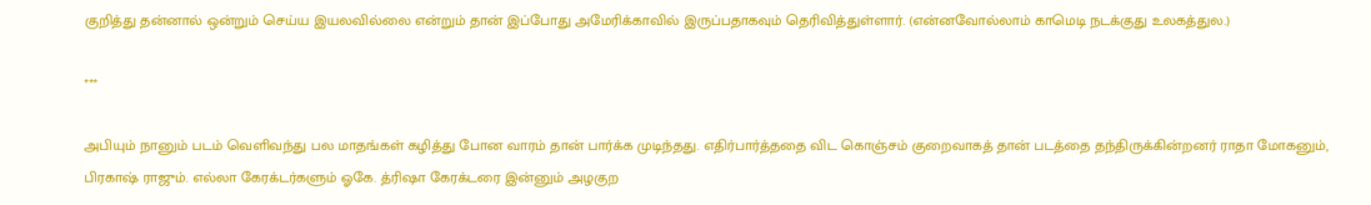குறித்து தன்னால் ஒன்றும் செய்ய இயலவில்லை என்றும் தான் இப்போது அமேரிக்காவில் இருப்பதாகவும் தெரிவித்துள்ளார். (என்னவோல்லாம் காமெடி நடக்குது உலகத்துல.)

***

அபியும் நானும் படம் வெளிவந்து பல மாதங்கள் கழித்து போன வாரம் தான் பார்க்க முடிந்தது. எதிர்பார்த்ததை விட கொஞ்சம் குறைவாகத் தான் படத்தை தந்திருக்கின்றனர் ராதா மோகனும், பிரகாஷ் ராஜும். எல்லா கேரக்டர்களும் ஓகே. த்ரிஷா கேரக்டரை இன்னும் அழகுற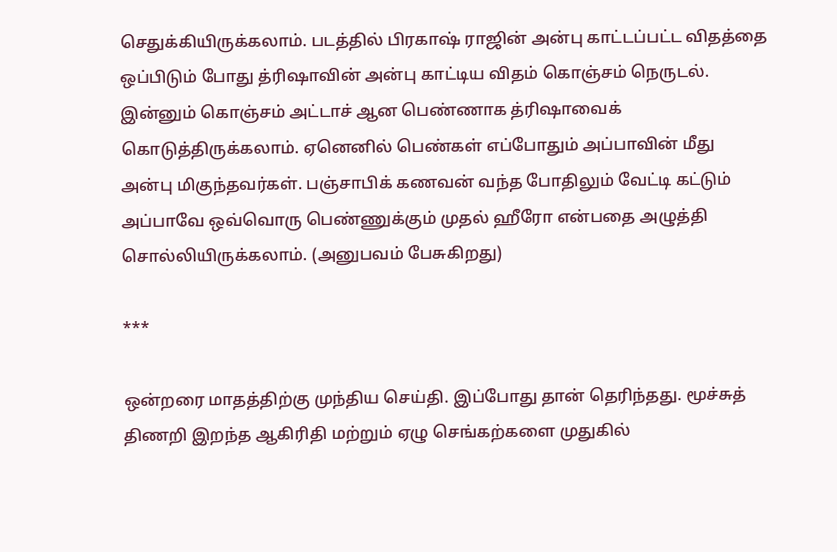செதுக்கியிருக்கலாம். படத்தில் பிரகாஷ் ராஜின் அன்பு காட்டப்பட்ட விதத்தை ஒப்பிடும் போது த்ரிஷாவின் அன்பு காட்டிய விதம் கொஞ்சம் நெருடல். இன்னும் கொஞ்சம் அட்டாச் ஆன பெண்ணாக த்ரிஷாவைக் கொடுத்திருக்கலாம். ஏனெனில் பெண்கள் எப்போதும் அப்பாவின் மீது அன்பு மிகுந்தவர்கள். பஞ்சாபிக் கணவன் வந்த போதிலும் வேட்டி கட்டும் அப்பாவே ஒவ்வொரு பெண்ணுக்கும் முதல் ஹீரோ என்பதை அழுத்தி சொல்லியிருக்கலாம். (அனுபவம் பேசுகிறது)

***

ஒன்றரை மாதத்திற்கு முந்திய செய்தி. இப்போது தான் தெரிந்தது. மூச்சுத் திணறி இறந்த ஆகிரிதி மற்றும் ஏழு செங்கற்களை முதுகில்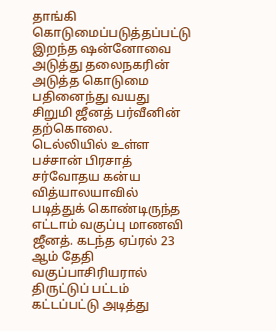தாங்கி கொடுமைப்படுத்தப்பட்டு இறந்த ஷன்னோவை அடுத்து தலைநகரின் அடுத்த கொடுமை பதினைந்து வயது சிறுமி ஜீனத் பர்வீனின் தற்கொலை.
டெல்லியில் உள்ள பச்சான் பிரசாத் சர்வோதய கன்ய வித்யாலயாவில் படித்துக் கொண்டிருந்த எட்டாம் வகுப்பு மாணவி ஜீனத். கடந்த ஏப்ரல் 23 ஆம் தேதி வகுப்பாசிரியரால் திருட்டுப் பட்டம் கட்டப்பட்டு அடித்து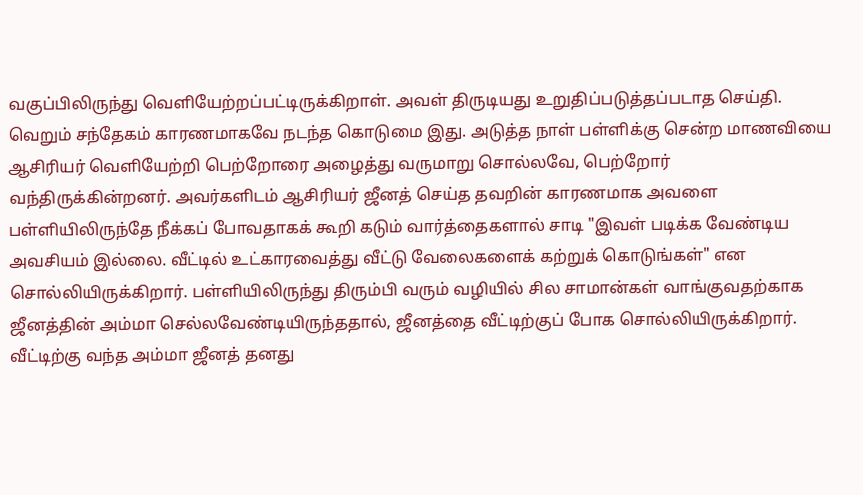வகுப்பிலிருந்து வெளியேற்றப்பட்டிருக்கிறாள். அவள் திருடியது உறுதிப்படுத்தப்படாத செய்தி. வெறும் சந்தேகம் காரணமாகவே நடந்த கொடுமை இது. அடுத்த நாள் பள்ளிக்கு சென்ற மாணவியை ஆசிரியர் வெளியேற்றி பெற்றோரை அழைத்து வருமாறு சொல்லவே, பெற்றோர் வந்திருக்கின்றனர். அவர்களிடம் ஆசிரியர் ஜீனத் செய்த தவறின் காரணமாக அவளை பள்ளியிலிருந்தே நீக்கப் போவதாகக் கூறி கடும் வார்த்தைகளால் சாடி "இவள் படிக்க வேண்டிய அவசியம் இல்லை. வீட்டில் உட்காரவைத்து வீட்டு வேலைகளைக் கற்றுக் கொடுங்கள்" என சொல்லியிருக்கிறார். பள்ளியிலிருந்து திரும்பி வரும் வழியில் சில சாமான்கள் வாங்குவதற்காக ஜீனத்தின் அம்மா செல்லவேண்டியிருந்ததால், ஜீனத்தை வீட்டிற்குப் போக சொல்லியிருக்கிறார். வீட்டிற்கு வந்த அம்மா ஜீனத் தனது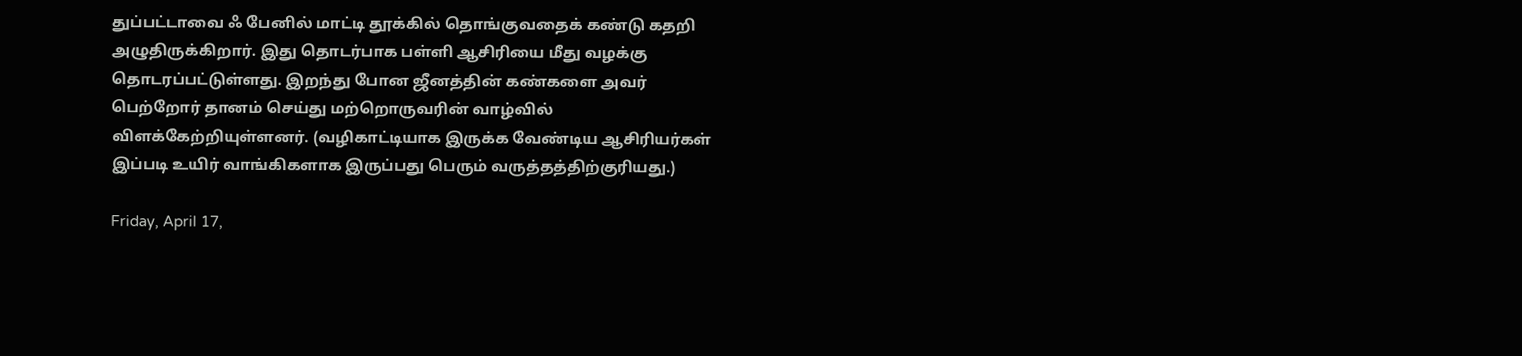துப்பட்டாவை ஃ பேனில் மாட்டி தூக்கில் தொங்குவதைக் கண்டு கதறி அழுதிருக்கிறார். இது தொடர்பாக பள்ளி ஆசிரியை மீது வழக்கு தொடரப்பட்டுள்ளது. இறந்து போன ஜீனத்தின் கண்களை அவர் பெற்றோர் தானம் செய்து மற்றொருவரின் வாழ்வில் விளக்கேற்றியுள்ளனர். (வழிகாட்டியாக இருக்க வேண்டிய ஆசிரியர்கள் இப்படி உயிர் வாங்கிகளாக இருப்பது பெரும் வருத்தத்திற்குரியது.)

Friday, April 17,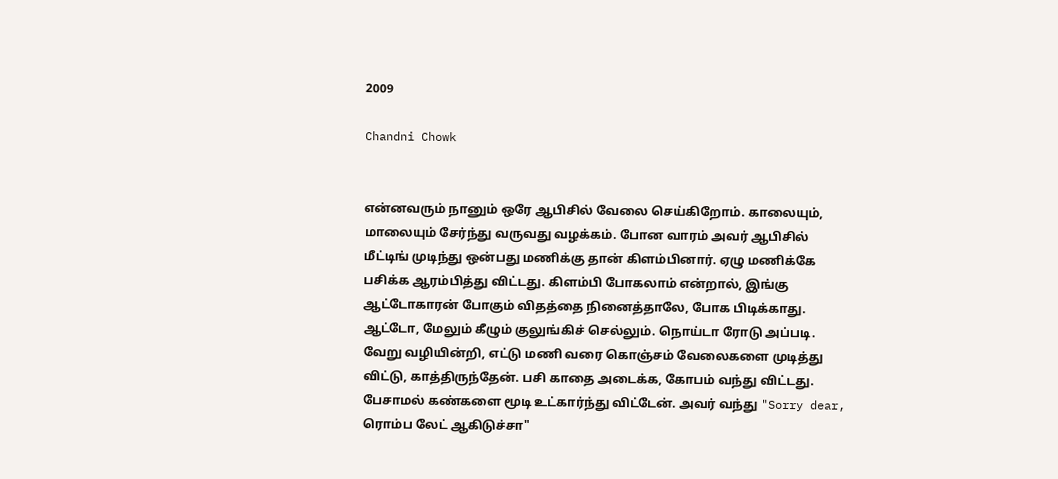2009

Chandni Chowk


என்னவரும் நானும் ஒரே ஆபிசில் வேலை செய்கிறோம். காலையும், மாலையும் சேர்ந்து வருவது வழக்கம். போன வாரம் அவர் ஆபிசில் மீட்டிங் முடிந்து ஒன்பது மணிக்கு தான் கிளம்பினார். ஏழு மணிக்கே பசிக்க ஆரம்பித்து விட்டது. கிளம்பி போகலாம் என்றால், இங்கு ஆட்டோகாரன் போகும் விதத்தை நினைத்தாலே, போக பிடிக்காது. ஆட்டோ, மேலும் கீழும் குலுங்கிச் செல்லும். நொய்டா ரோடு அப்படி. வேறு வழியின்றி, எட்டு மணி வரை கொஞ்சம் வேலைகளை முடித்து விட்டு, காத்திருந்தேன். பசி காதை அடைக்க, கோபம் வந்து விட்டது. பேசாமல் கண்களை மூடி உட்கார்ந்து விட்டேன். அவர் வந்து "Sorry dear, ரொம்ப லேட் ஆகிடுச்சா"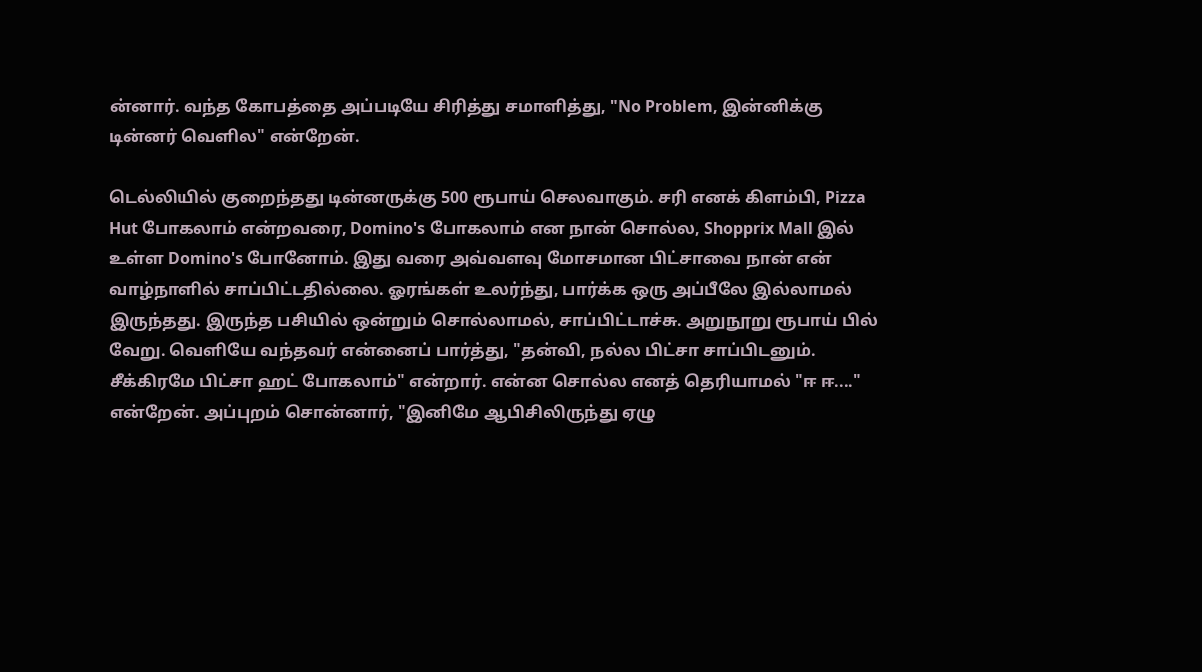ன்னார். வந்த கோபத்தை அப்படியே சிரித்து சமாளித்து, "No Problem, இன்னிக்கு டின்னர் வெளில" என்றேன்.

டெல்லியில் குறைந்தது டின்னருக்கு 500 ரூபாய் செலவாகும். சரி எனக் கிளம்பி, Pizza Hut போகலாம் என்றவரை, Domino's போகலாம் என நான் சொல்ல, Shopprix Mall இல் உள்ள Domino's போனோம். இது வரை அவ்வளவு மோசமான பிட்சாவை நான் என் வாழ்நாளில் சாப்பிட்டதில்லை. ஓரங்கள் உலர்ந்து, பார்க்க ஒரு அப்பீலே இல்லாமல் இருந்தது. இருந்த பசியில் ஒன்றும் சொல்லாமல், சாப்பிட்டாச்சு. அறுநூறு ரூபாய் பில் வேறு. வெளியே வந்தவர் என்னைப் பார்த்து, "தன்வி, நல்ல பிட்சா சாப்பிடனும். சீக்கிரமே பிட்சா ஹட் போகலாம்" என்றார். என்ன சொல்ல எனத் தெரியாமல் "ஈ ஈ...." என்றேன். அப்புறம் சொன்னார், "இனிமே ஆபிசிலிருந்து ஏழு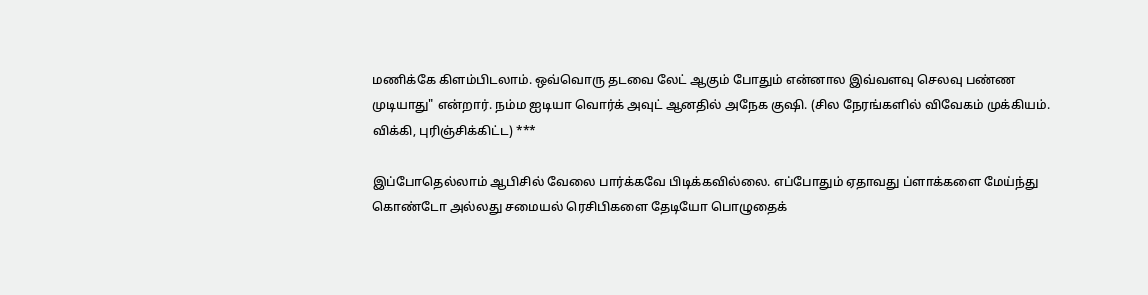மணிக்கே கிளம்பிடலாம். ஒவ்வொரு தடவை லேட் ஆகும் போதும் என்னால இவ்வளவு செலவு பண்ண முடியாது" என்றார். நம்ம ஐடியா வொர்க் அவுட் ஆனதில் அநேக குஷி. (சில நேரங்களில் விவேகம் முக்கியம். விக்கி, புரிஞ்சிக்கிட்ட) ***

இப்போதெல்லாம் ஆபிசில் வேலை பார்க்கவே பிடிக்கவில்லை. எப்போதும் ஏதாவது ப்ளாக்களை மேய்ந்து கொண்டோ அல்லது சமையல் ரெசிபிகளை தேடியோ பொழுதைக்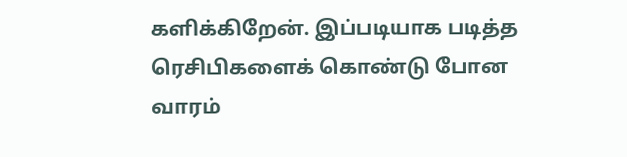களிக்கிறேன். இப்படியாக படித்த ரெசிபிகளைக் கொண்டு போன வாரம்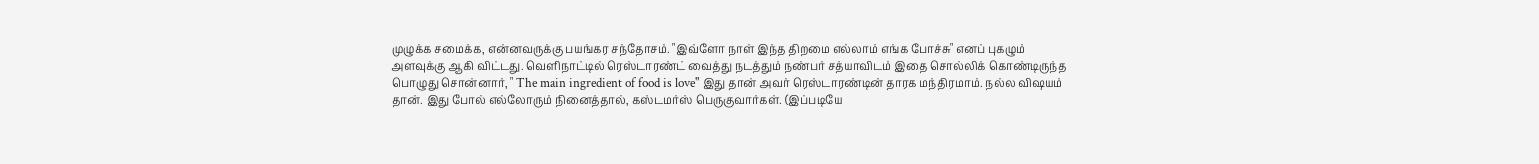முழுக்க சமைக்க, என்னவருக்கு பயங்கர சந்தோசம். "இவ்ளோ நாள் இந்த திறமை எல்லாம் எங்க போச்சு" எனப் புகழும் அளவுக்கு ஆகி விட்டது. வெளிநாட்டில் ரெஸ்டாரண்ட் வைத்து நடத்தும் நண்பர் சத்யாவிடம் இதை சொல்லிக் கொண்டிருந்த பொழுது சொன்னார், " The main ingredient of food is love" இது தான் அவர் ரெஸ்டாரண்டின் தாரக மந்திரமாம். நல்ல விஷயம் தான். இது போல் எல்லோரும் நினைத்தால், கஸ்டமர்ஸ் பெருகுவார்கள். (இப்படியே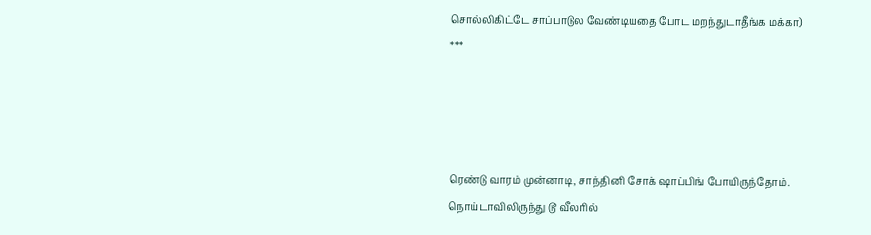சொல்லிகிட்டே சாப்பாடுல வேண்டியதை போட மறந்துடாதீங்க மக்கா)
***




ரெண்டு வாரம் முன்னாடி, சாந்தினி சோக் ஷாப்பிங் போயிருந்தோம். நொய்டாவிலிருந்து டூ வீலரில்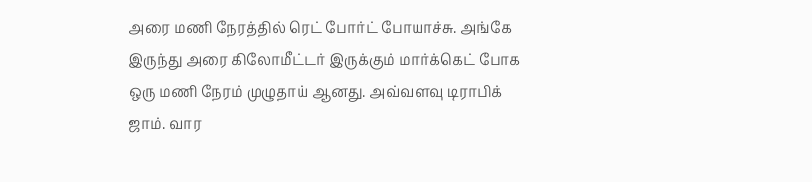அரை மணி நேரத்தில் ரெட் போர்ட் போயாச்சு. அங்கே இருந்து அரை கிலோமீட்டர் இருக்கும் மார்க்கெட் போக ஒரு மணி நேரம் முழுதாய் ஆனது. அவ்வளவு டிராபிக் ஜாம். வார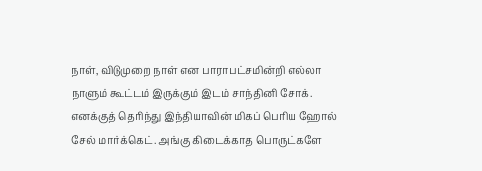நாள், விடுமுறை நாள் என பாராபட்சமின்றி எல்லா நாளும் கூட்டம் இருக்கும் இடம் சாந்தினி சோக். எனக்குத் தெரிந்து இந்தியாவின் மிகப் பெரிய ஹோல் சேல் மார்க்கெட். அங்கு கிடைக்காத பொருட்களே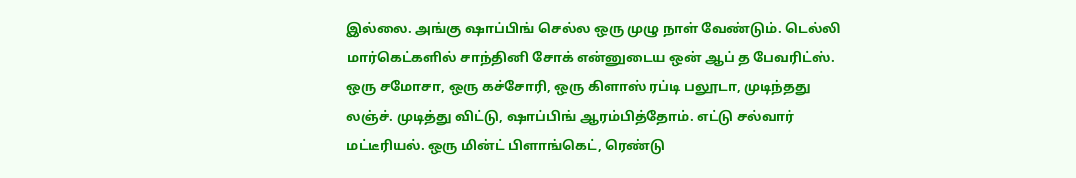இல்லை. அங்கு ஷாப்பிங் செல்ல ஒரு முழு நாள் வேண்டும். டெல்லி மார்கெட்களில் சாந்தினி சோக் என்னுடைய ஒன் ஆப் த பேவரிட்ஸ். ஒரு சமோசா, ஒரு கச்சோரி, ஒரு கிளாஸ் ரப்டி பலூடா, முடிந்தது லஞ்ச். முடித்து விட்டு, ஷாப்பிங் ஆரம்பித்தோம். எட்டு சல்வார் மட்டீரியல். ஒரு மின்ட் பிளாங்கெட், ரெண்டு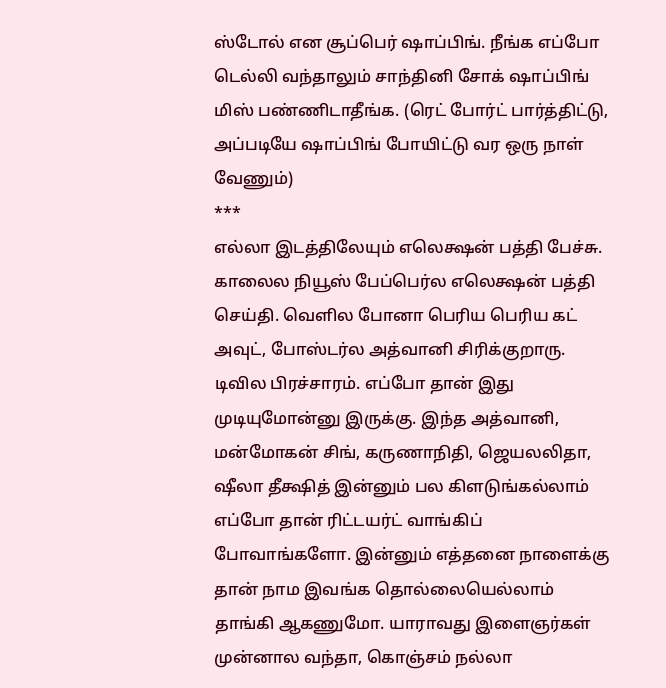ஸ்டோல் என சூப்பெர் ஷாப்பிங். நீங்க எப்போ டெல்லி வந்தாலும் சாந்தினி சோக் ஷாப்பிங் மிஸ் பண்ணிடாதீங்க. (ரெட் போர்ட் பார்த்திட்டு, அப்படியே ஷாப்பிங் போயிட்டு வர ஒரு நாள் வேணும்)
***
எல்லா இடத்திலேயும் எலெக்ஷன் பத்தி பேச்சு. காலைல நியூஸ் பேப்பெர்ல எலெக்ஷன் பத்தி செய்தி. வெளில போனா பெரிய பெரிய கட் அவுட், போஸ்டர்ல அத்வானி சிரிக்குறாரு. டிவில பிரச்சாரம். எப்போ தான் இது முடியுமோன்னு இருக்கு. இந்த அத்வானி, மன்மோகன் சிங், கருணாநிதி, ஜெயலலிதா, ஷீலா தீக்ஷித் இன்னும் பல கிளடுங்கல்லாம் எப்போ தான் ரிட்டயர்ட் வாங்கிப் போவாங்களோ. இன்னும் எத்தனை நாளைக்கு தான் நாம இவங்க தொல்லையெல்லாம் தாங்கி ஆகணுமோ. யாராவது இளைஞர்கள் முன்னால வந்தா, கொஞ்சம் நல்லா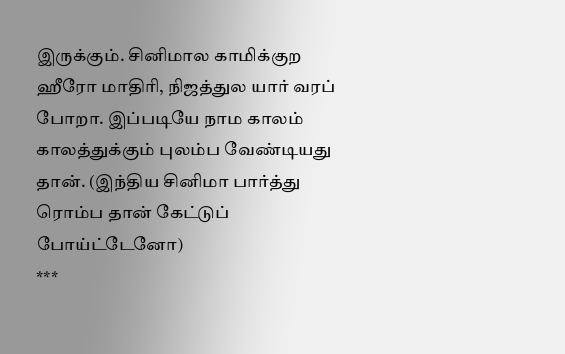இருக்கும். சினிமால காமிக்குற ஹீரோ மாதிரி, நிஜத்துல யார் வரப் போறா. இப்படியே நாம காலம் காலத்துக்கும் புலம்ப வேண்டியது தான். (இந்திய சினிமா பார்த்து ரொம்ப தான் கேட்டுப் போய்ட்டேனோ)
***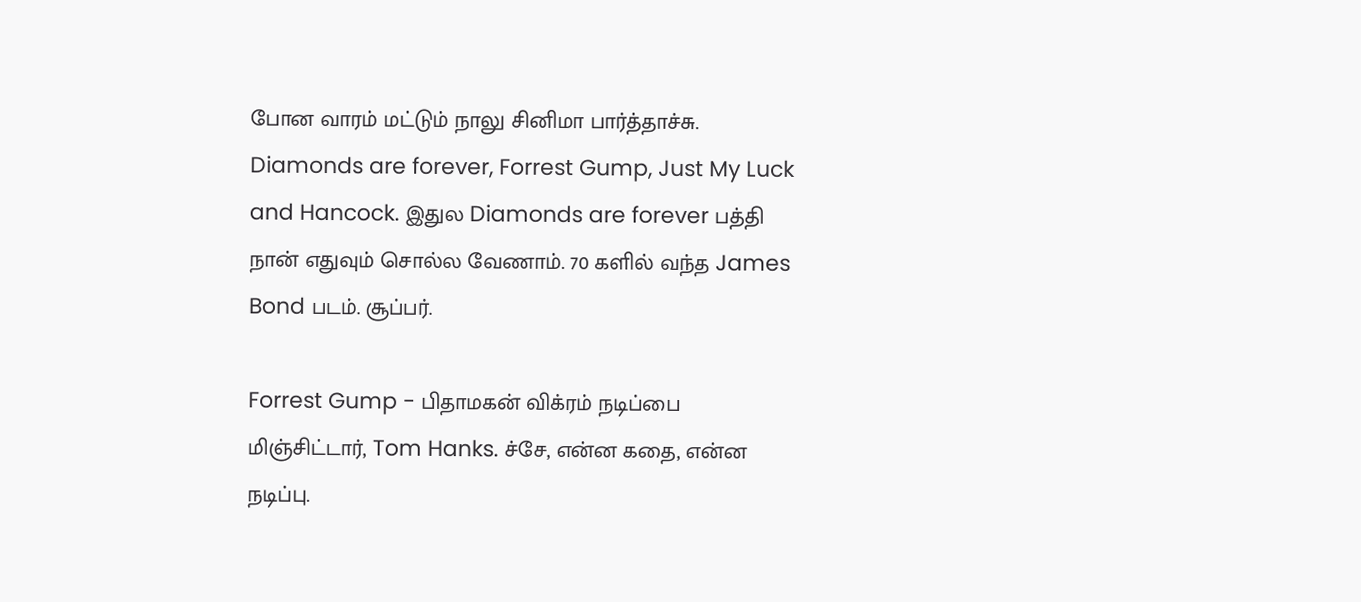போன வாரம் மட்டும் நாலு சினிமா பார்த்தாச்சு. Diamonds are forever, Forrest Gump, Just My Luck and Hancock. இதுல Diamonds are forever பத்தி நான் எதுவும் சொல்ல வேணாம். 70 களில் வந்த James Bond படம். சூப்பர்.

Forrest Gump - பிதாமகன் விக்ரம் நடிப்பை மிஞ்சிட்டார், Tom Hanks. ச்சே, என்ன கதை, என்ன நடிப்பு.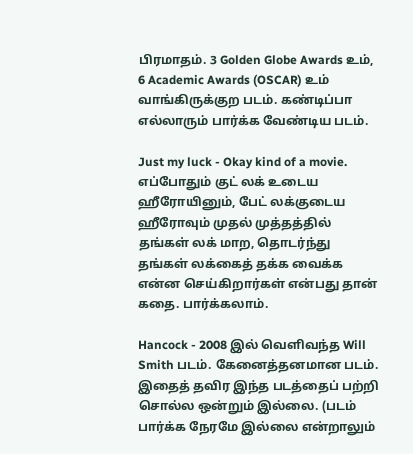பிரமாதம். 3 Golden Globe Awards உம், 6 Academic Awards (OSCAR) உம் வாங்கிருக்குற படம். கண்டிப்பா எல்லாரும் பார்க்க வேண்டிய படம்.

Just my luck - Okay kind of a movie. எப்போதும் குட் லக் உடைய ஹீரோயினும், பேட் லக்குடைய ஹீரோவும் முதல் முத்தத்தில் தங்கள் லக் மாற, தொடர்ந்து தங்கள் லக்கைத் தக்க வைக்க என்ன செய்கிறார்கள் என்பது தான் கதை. பார்க்கலாம்.

Hancock - 2008 இல் வெளிவந்த Will Smith படம். கேனைத்தனமான படம். இதைத் தவிர இந்த படத்தைப் பற்றி சொல்ல ஒன்றும் இல்லை. (படம் பார்க்க நேரமே இல்லை என்றாலும்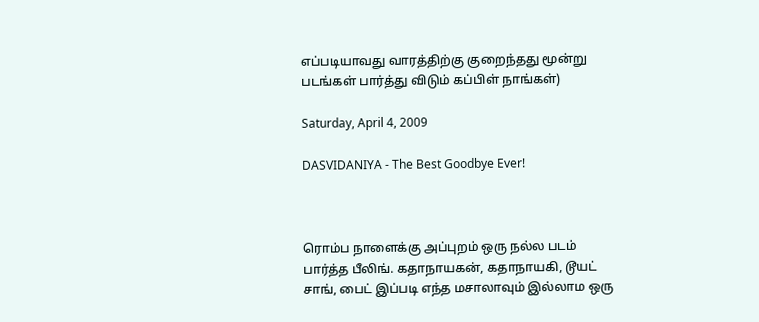எப்படியாவது வாரத்திற்கு குறைந்தது மூன்று படங்கள் பார்த்து விடும் கப்பிள் நாங்கள்)

Saturday, April 4, 2009

DASVIDANIYA - The Best Goodbye Ever!



ரொம்ப நாளைக்கு அப்புறம் ஒரு நல்ல படம் பார்த்த பீலிங். கதாநாயகன், கதாநாயகி, டூயட் சாங், பைட் இப்படி எந்த மசாலாவும் இல்லாம ஒரு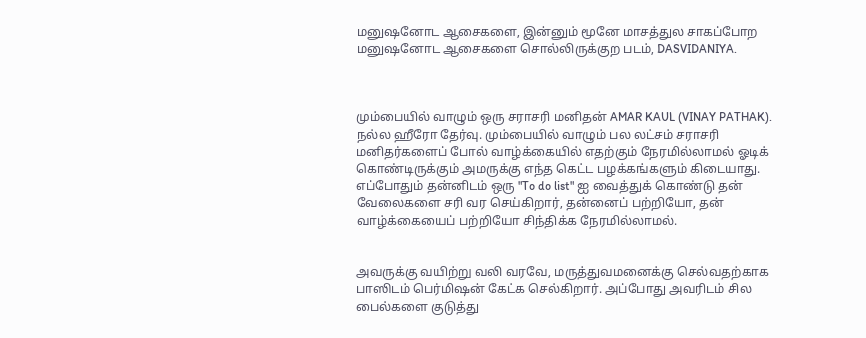மனுஷனோட ஆசைகளை, இன்னும் மூனே மாசத்துல சாகப்போற மனுஷனோட ஆசைகளை சொல்லிருக்குற படம், DASVIDANIYA.



மும்பையில் வாழும் ஒரு சராசரி மனிதன் AMAR KAUL (VINAY PATHAK). நல்ல ஹீரோ தேர்வு. மும்பையில் வாழும் பல லட்சம் சராசரி மனிதர்களைப் போல் வாழ்க்கையில் எதற்கும் நேரமில்லாமல் ஓடிக் கொண்டிருக்கும் அமருக்கு எந்த கெட்ட பழக்கங்களும் கிடையாது. எப்போதும் தன்னிடம் ஒரு "To do list" ஐ வைத்துக் கொண்டு தன் வேலைகளை சரி வர செய்கிறார், தன்னைப் பற்றியோ, தன் வாழ்க்கையைப் பற்றியோ சிந்திக்க நேரமில்லாமல்.


அவருக்கு வயிற்று வலி வரவே, மருத்துவமனைக்கு செல்வதற்காக பாஸிடம் பெர்மிஷன் கேட்க செல்கிறார். அப்போது அவரிடம் சில பைல்களை குடுத்து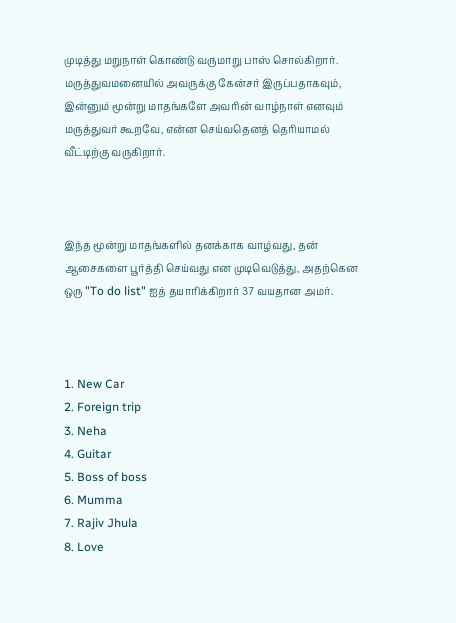முடித்து மறுநாள் கொண்டு வருமாறு பாஸ் சொல்கிறார். மருத்துவமனையில் அவருக்கு கேன்சர் இருப்பதாகவும், இன்னும் மூன்று மாதங்களே அவரின் வாழ்நாள் எனவும் மருத்துவர் கூறவே, என்ன செய்வதெனத் தெரியாமல் வீட்டிற்கு வருகிறார்.



இந்த மூன்று மாதங்களில் தனக்காக வாழ்வது, தன் ஆசைகளை பூர்த்தி செய்வது என முடிவெடுத்து, அதற்கென ஒரு "To do list" ஐத் தயாரிக்கிறார் 37 வயதான அமர்.



1. New Car
2. Foreign trip
3. Neha
4. Guitar
5. Boss of boss
6. Mumma
7. Rajiv Jhula
8. Love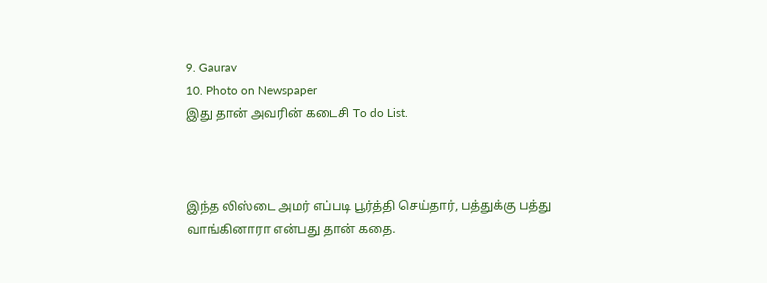9. Gaurav
10. Photo on Newspaper
இது தான் அவரின் கடைசி To do List.



இந்த லிஸ்டை அமர் எப்படி பூர்த்தி செய்தார், பத்துக்கு பத்து வாங்கினாரா என்பது தான் கதை.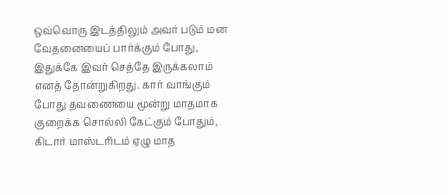ஒவ்வொரு இடத்திலும் அவர் படும் மன வேதனையைப் பார்க்கும் போது, இதுக்கே இவர் செத்தே இருக்கலாம் எனத் தோன்றுகிறது. கார் வாங்கும் போது தவணையை மூன்று மாதமாக குறைக்க சொல்லி கேட்கும் போதும், கிடார் மாஸ்டரிடம் ஏழு மாத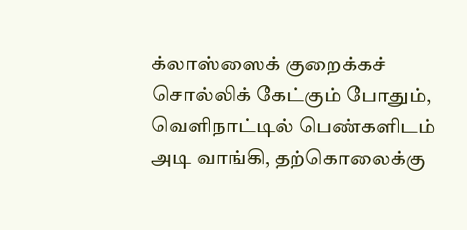க்லாஸ்ஸைக் குறைக்கச் சொல்லிக் கேட்கும் போதும், வெளிநாட்டில் பெண்களிடம் அடி வாங்கி, தற்கொலைக்கு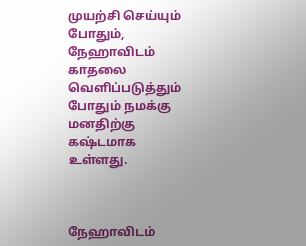முயற்சி செய்யும் போதும், நேஹாவிடம் காதலை வெளிப்படுத்தும் போதும் நமக்கு மனதிற்கு கஷ்டமாக உள்ளது.



நேஹாவிடம்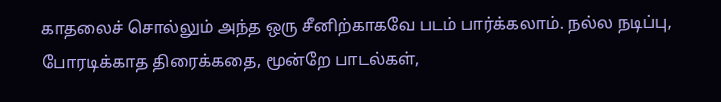காதலைச் சொல்லும் அந்த ஒரு சீனிற்காகவே படம் பார்க்கலாம். நல்ல நடிப்பு, போரடிக்காத திரைக்கதை, மூன்றே பாடல்கள்,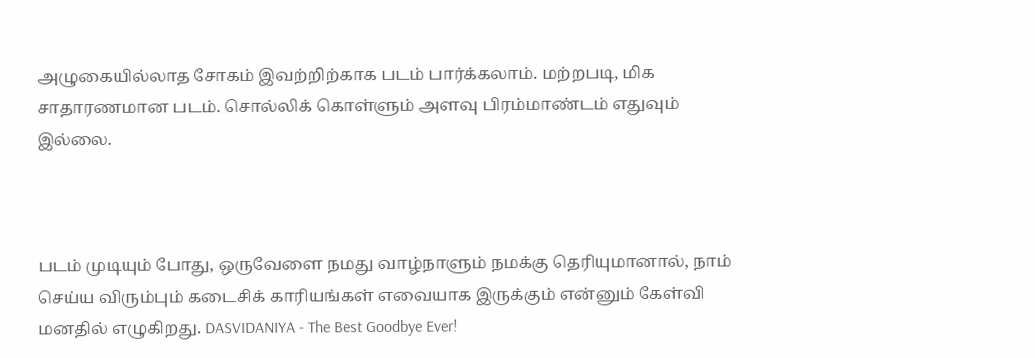அழுகையில்லாத சோகம் இவற்றிற்காக படம் பார்க்கலாம். மற்றபடி, மிக சாதாரணமான படம். சொல்லிக் கொள்ளும் அளவு பிரம்மாண்டம் எதுவும் இல்லை.



படம் முடியும் போது, ஒருவேளை நமது வாழ்நாளும் நமக்கு தெரியுமானால், நாம் செய்ய விரும்பும் கடைசிக் காரியங்கள் எவையாக இருக்கும் என்னும் கேள்வி மனதில் எழுகிறது. DASVIDANIYA - The Best Goodbye Ever!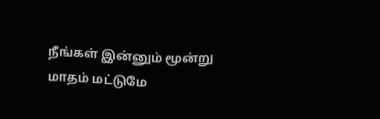நீங்கள் இன்னும் மூன்று மாதம் மட்டுமே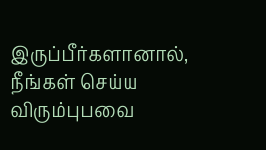இருப்பீர்களானால், நீங்கள் செய்ய விரும்புபவை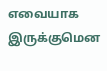எவையாக இருக்குமென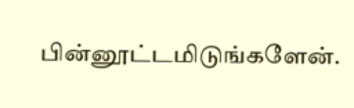பின்னூட்டமிடுங்களேன்.